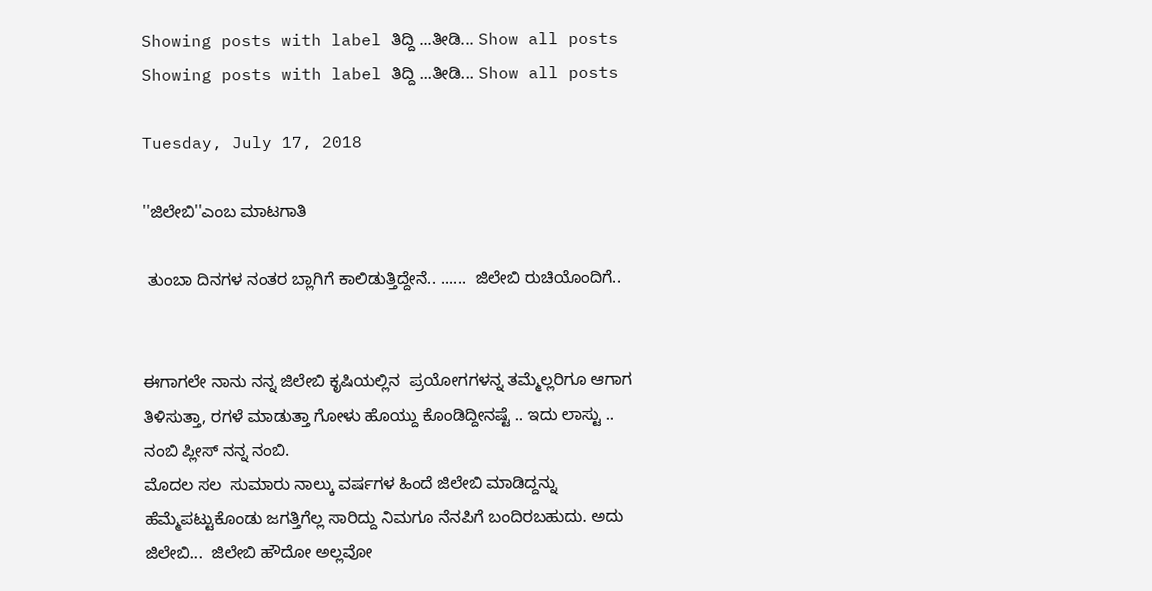Showing posts with label ತಿದ್ದಿ ...ತೀಡಿ... Show all posts
Showing posts with label ತಿದ್ದಿ ...ತೀಡಿ... Show all posts

Tuesday, July 17, 2018

''ಜಿಲೇಬಿ''ಎಂಬ ಮಾಟಗಾತಿ

 ತುಂಬಾ ದಿನಗಳ ನಂತರ ಬ್ಲಾಗಿಗೆ ಕಾಲಿಡುತ್ತಿದ್ದೇನೆ.. ......  ಜಿಲೇಬಿ ರುಚಿಯೊಂದಿಗೆ..


ಈಗಾಗಲೇ ನಾನು ನನ್ನ ಜಿಲೇಬಿ ಕೃಷಿಯಲ್ಲಿನ  ಪ್ರಯೋಗಗಳನ್ನ ತಮ್ಮೆಲ್ಲರಿಗೂ ಆಗಾಗ ತಿಳಿಸುತ್ತಾ, ರಗಳೆ ಮಾಡುತ್ತಾ ಗೋಳು ಹೊಯ್ದು ಕೊಂಡಿದ್ದೀನಷ್ಟೆ .. ಇದು ಲಾಸ್ಟು .. ನಂಬಿ ಪ್ಲೀಸ್ ನನ್ನ ನಂಬಿ.
ಮೊದಲ ಸಲ  ಸುಮಾರು ನಾಲ್ಕು ವರ್ಷಗಳ ಹಿಂದೆ ಜಿಲೇಬಿ ಮಾಡಿದ್ದನ್ನು ಹೆಮ್ಮೆಪಟ್ಟುಕೊಂಡು ಜಗತ್ತಿಗೆಲ್ಲ ಸಾರಿದ್ದು ನಿಮಗೂ ನೆನಪಿಗೆ ಬಂದಿರಬಹುದು. ಅದು ಜಿಲೇಬಿ...  ಜಿಲೇಬಿ ಹೌದೋ ಅಲ್ಲವೋ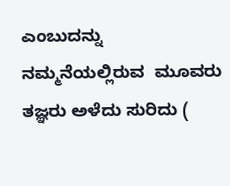ಎಂಬುದನ್ನು ನಮ್ಮನೆಯಲ್ಲಿರುವ  ಮೂವರು ತಜ್ಞರು ಅಳೆದು ಸುರಿದು (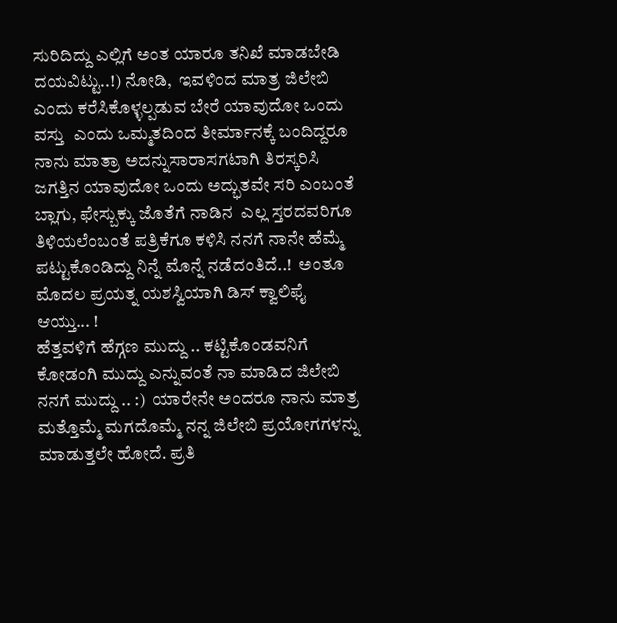ಸುರಿದಿದ್ದು ಎಲ್ಲಿಗೆ ಅಂತ ಯಾರೂ ತನಿಖೆ ಮಾಡಬೇಡಿ ದಯವಿಟ್ಟು..!) ನೋಡಿ,  ಇವಳಿಂದ ಮಾತ್ರ ಜಿಲೇಬಿ ಎಂದು ಕರೆಸಿಕೊಳ್ಳಲ್ಪಡುವ ಬೇರೆ ಯಾವುದೋ ಒಂದು ವಸ್ತು  ಎಂದು ಒಮ್ಮತದಿಂದ ತೀರ್ಮಾನಕ್ಕೆ ಬಂದಿದ್ದರೂ ನಾನು ಮಾತ್ರಾ ಅದನ್ನುಸಾರಾಸಗಟಾಗಿ ತಿರಸ್ಕರಿಸಿ ಜಗತ್ತಿನ ಯಾವುದೋ ಒಂದು ಅದ್ಭುತವೇ ಸರಿ ಎಂಬಂತೆ ಬ್ಲಾಗು, ಫೇಸ್ಬುಕ್ಕು ಜೊತೆಗೆ ನಾಡಿನ  ಎಲ್ಲ ಸ್ತರದವರಿಗೂ ತಿಳಿಯಲೆಂಬಂತೆ ಪತ್ರಿಕೆಗೂ ಕಳಿಸಿ ನನಗೆ ನಾನೇ ಹೆಮ್ಮೆ ಪಟ್ಟುಕೊಂಡಿದ್ದು ನಿನ್ನೆ ಮೊನ್ನೆ ನಡೆದಂತಿದೆ..!  ಅಂತೂ ಮೊದಲ ಪ್ರಯತ್ನ ಯಶಸ್ವಿಯಾಗಿ ಡಿಸ್ ಕ್ವಾಲಿಫೈ ಆಯ್ತು... !
ಹೆತ್ತವಳಿಗೆ ಹೆಗ್ಗಣ ಮುದ್ದು .. ಕಟ್ಟಿಕೊಂಡವನಿಗೆ ಕೋಡಂಗಿ ಮುದ್ದು ಎನ್ನುವಂತೆ ನಾ ಮಾಡಿದ ಜಿಲೇಬಿ ನನಗೆ ಮುದ್ದು .. :)  ಯಾರೇನೇ ಅಂದರೂ ನಾನು ಮಾತ್ರ ಮತ್ತೊಮ್ಮೆ ಮಗದೊಮ್ಮೆ ನನ್ನ ಜಿಲೇಬಿ ಪ್ರಯೋಗಗಳನ್ನು ಮಾಡುತ್ತಲೇ ಹೋದೆ. ಪ್ರತಿ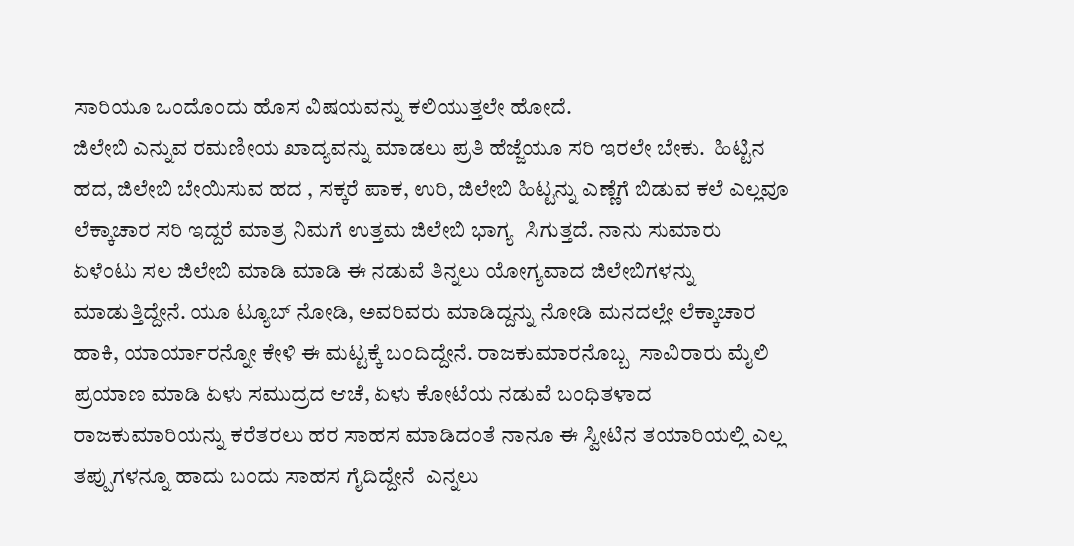ಸಾರಿಯೂ ಒಂದೊಂದು ಹೊಸ ವಿಷಯವನ್ನು ಕಲಿಯುತ್ತಲೇ ಹೋದೆ.
ಜಿಲೇಬಿ ಎನ್ನುವ ರಮಣೀಯ ಖಾದ್ಯವನ್ನು ಮಾಡಲು ಪ್ರತಿ ಹೆಜ್ಜೆಯೂ ಸರಿ ಇರಲೇ ಬೇಕು.  ಹಿಟ್ಟಿನ ಹದ, ಜಿಲೇಬಿ ಬೇಯಿಸುವ ಹದ , ಸಕ್ಕರೆ ಪಾಕ, ಉರಿ, ಜಿಲೇಬಿ ಹಿಟ್ಟನ್ನು ಎಣ್ಣೆಗೆ ಬಿಡುವ ಕಲೆ ಎಲ್ಲವೂ ಲೆಕ್ಕಾಚಾರ ಸರಿ ಇದ್ದರೆ ಮಾತ್ರ ನಿಮಗೆ ಉತ್ತಮ ಜಿಲೇಬಿ ಭಾಗ್ಯ  ಸಿಗುತ್ತದೆ. ನಾನು ಸುಮಾರು ಏಳೆಂಟು ಸಲ ಜಿಲೇಬಿ ಮಾಡಿ ಮಾಡಿ ಈ ನಡುವೆ ತಿನ್ನಲು ಯೋಗ್ಯವಾದ ಜಿಲೇಬಿಗಳನ್ನು ಮಾಡುತ್ತಿದ್ದೇನೆ. ಯೂ ಟ್ಯೂಬ್ ನೋಡಿ, ಅವರಿವರು ಮಾಡಿದ್ದನ್ನು ನೋಡಿ ಮನದಲ್ಲೇ ಲೆಕ್ಕಾಚಾರ ಹಾಕಿ, ಯಾರ್ಯಾರನ್ನೋ ಕೇಳಿ ಈ ಮಟ್ಟಕ್ಕೆ ಬಂದಿದ್ದೇನೆ. ರಾಜಕುಮಾರನೊಬ್ಬ  ಸಾವಿರಾರು ಮೈಲಿ ಪ್ರಯಾಣ ಮಾಡಿ ಏಳು ಸಮುದ್ರದ ಆಚೆ, ಏಳು ಕೋಟೆಯ ನಡುವೆ ಬಂಧಿತಳಾದ ರಾಜಕುಮಾರಿಯನ್ನು ಕರೆತರಲು ಹರ ಸಾಹಸ ಮಾಡಿದಂತೆ ನಾನೂ ಈ ಸ್ವೀಟಿನ ತಯಾರಿಯಲ್ಲಿ ಎಲ್ಲ ತಪ್ಪುಗಳನ್ನೂ ಹಾದು ಬಂದು ಸಾಹಸ ಗೈದಿದ್ದೇನೆ  ಎನ್ನಲು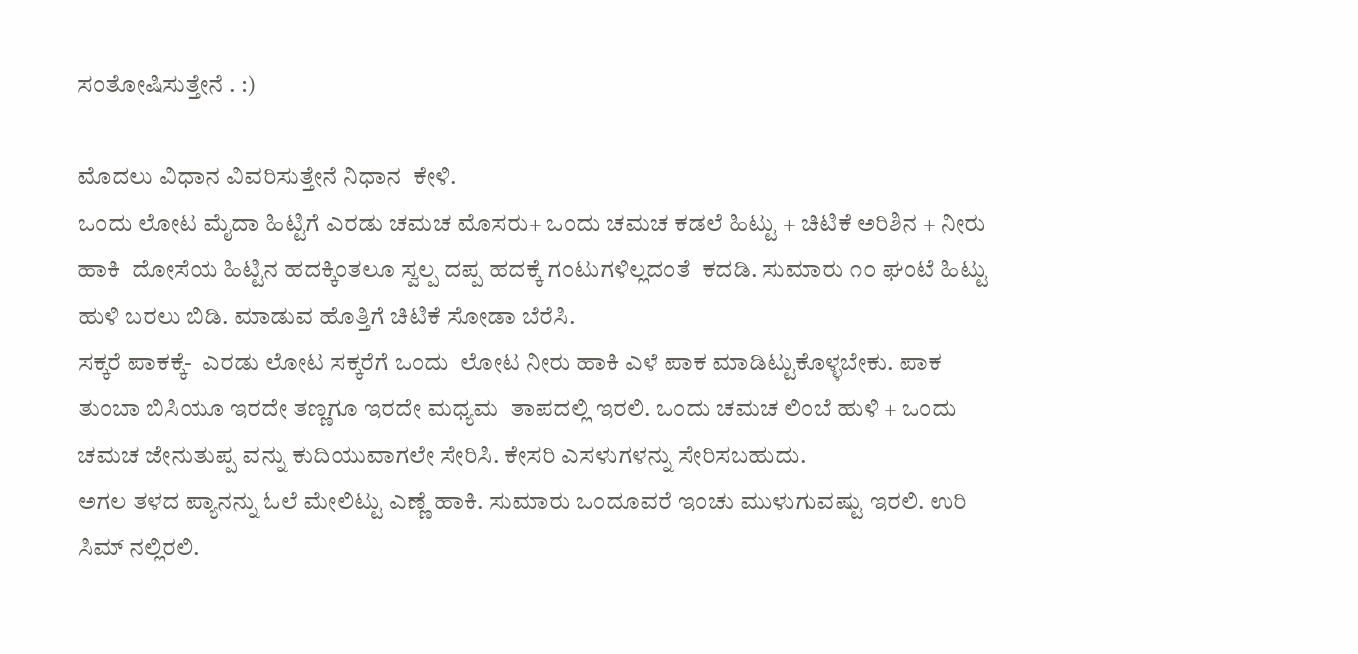ಸಂತೋಷಿಸುತ್ತೇನೆ . :)

ಮೊದಲು ವಿಧಾನ ವಿವರಿಸುತ್ತೇನೆ ನಿಧಾನ  ಕೇಳಿ.
ಒಂದು ಲೋಟ ಮೈದಾ ಹಿಟ್ಟಿಗೆ ಎರಡು ಚಮಚ ಮೊಸರು+ ಒಂದು ಚಮಚ ಕಡಲೆ ಹಿಟ್ಟು + ಚಿಟಿಕೆ ಅರಿಶಿನ + ನೀರು ಹಾಕಿ  ದೋಸೆಯ ಹಿಟ್ಟಿನ ಹದಕ್ಕಿಂತಲೂ ಸ್ವಲ್ಪ ದಪ್ಪ ಹದಕ್ಕೆ ಗಂಟುಗಳಿಲ್ಲದಂತೆ  ಕದಡಿ. ಸುಮಾರು ೧೦ ಘಂಟೆ ಹಿಟ್ಟು ಹುಳಿ ಬರಲು ಬಿಡಿ. ಮಾಡುವ ಹೊತ್ತಿಗೆ ಚಿಟಿಕೆ ಸೋಡಾ ಬೆರೆಸಿ.
ಸಕ್ಕರೆ ಪಾಕಕ್ಕೆ-  ಎರಡು ಲೋಟ ಸಕ್ಕರೆಗೆ ಒಂದು  ಲೋಟ ನೀರು ಹಾಕಿ ಎಳೆ ಪಾಕ ಮಾಡಿಟ್ಟುಕೊಳ್ಳಬೇಕು. ಪಾಕ ತುಂಬಾ ಬಿಸಿಯೂ ಇರದೇ ತಣ್ಣಗೂ ಇರದೇ ಮಧ್ಯಮ  ತಾಪದಲ್ಲಿ ಇರಲಿ. ಒಂದು ಚಮಚ ಲಿಂಬೆ ಹುಳಿ + ಒಂದು ಚಮಚ ಜೇನುತುಪ್ಪ ವನ್ನು ಕುದಿಯುವಾಗಲೇ ಸೇರಿಸಿ. ಕೇಸರಿ ಎಸಳುಗಳನ್ನು ಸೇರಿಸಬಹುದು.
ಅಗಲ ತಳದ ಪ್ಯಾನನ್ನು ಓಲೆ ಮೇಲಿಟ್ಟು ಎಣ್ಣೆ ಹಾಕಿ. ಸುಮಾರು ಒಂದೂವರೆ ಇಂಚು ಮುಳುಗುವಷ್ಟು ಇರಲಿ. ಉರಿ ಸಿಮ್ ನಲ್ಲಿರಲಿ.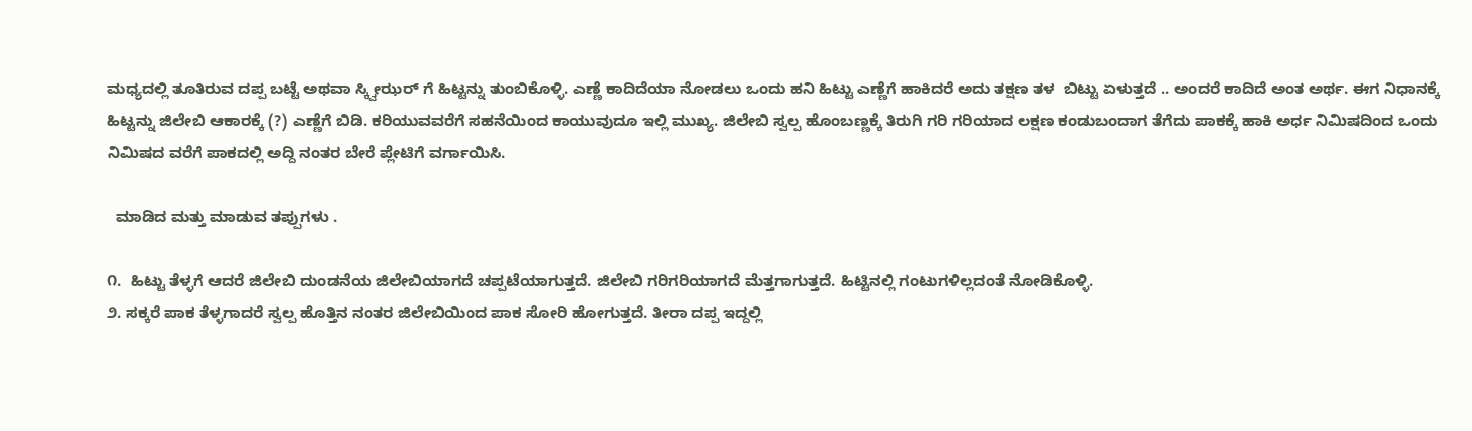ಮಧ್ಯದಲ್ಲಿ ತೂತಿರುವ ದಪ್ಪ ಬಟ್ಟೆ ಅಥವಾ ಸ್ಕ್ವೀಝರ್ ಗೆ ಹಿಟ್ಟನ್ನು ತುಂಬಿಕೊಳ್ಳಿ. ಎಣ್ಣೆ ಕಾದಿದೆಯಾ ನೋಡಲು ಒಂದು ಹನಿ ಹಿಟ್ಟು ಎಣ್ಣೆಗೆ ಹಾಕಿದರೆ ಅದು ತಕ್ಷಣ ತಳ  ಬಿಟ್ಟು ಏಳುತ್ತದೆ .. ಅಂದರೆ ಕಾದಿದೆ ಅಂತ ಅರ್ಥ. ಈಗ ನಿಧಾನಕ್ಕೆ ಹಿಟ್ಟನ್ನು ಜಿಲೇಬಿ ಆಕಾರಕ್ಕೆ (?) ಎಣ್ಣೆಗೆ ಬಿಡಿ. ಕರಿಯುವವರೆಗೆ ಸಹನೆಯಿಂದ ಕಾಯುವುದೂ ಇಲ್ಲಿ ಮುಖ್ಯ. ಜಿಲೇಬಿ ಸ್ವಲ್ಪ ಹೊಂಬಣ್ಣಕ್ಕೆ ತಿರುಗಿ ಗರಿ ಗರಿಯಾದ ಲಕ್ಷಣ ಕಂಡುಬಂದಾಗ ತೆಗೆದು ಪಾಕಕ್ಕೆ ಹಾಕಿ ಅರ್ಧ ನಿಮಿಷದಿಂದ ಒಂದು ನಿಮಿಷದ ವರೆಗೆ ಪಾಕದಲ್ಲಿ ಅದ್ದಿ ನಂತರ ಬೇರೆ ಪ್ಲೇಟಿಗೆ ವರ್ಗಾಯಿಸಿ.

  ಮಾಡಿದ ಮತ್ತು ಮಾಡುವ ತಪ್ಪುಗಳು .

೧.  ಹಿಟ್ಟು ತೆಳ್ಳಗೆ ಆದರೆ ಜಿಲೇಬಿ ದುಂಡನೆಯ ಜಿಲೇಬಿಯಾಗದೆ ಚಪ್ಪಟೆಯಾಗುತ್ತದೆ. ಜಿಲೇಬಿ ಗರಿಗರಿಯಾಗದೆ ಮೆತ್ತಗಾಗುತ್ತದೆ. ಹಿಟ್ಟಿನಲ್ಲಿ ಗಂಟುಗಳಿಲ್ಲದಂತೆ ನೋಡಿಕೊಳ್ಳಿ.
೨. ಸಕ್ಕರೆ ಪಾಕ ತೆಳ್ಳಗಾದರೆ ಸ್ವಲ್ಪ ಹೊತ್ತಿನ ನಂತರ ಜಿಲೇಬಿಯಿಂದ ಪಾಕ ಸೋರಿ ಹೋಗುತ್ತದೆ. ತೀರಾ ದಪ್ಪ ಇದ್ದಲ್ಲಿ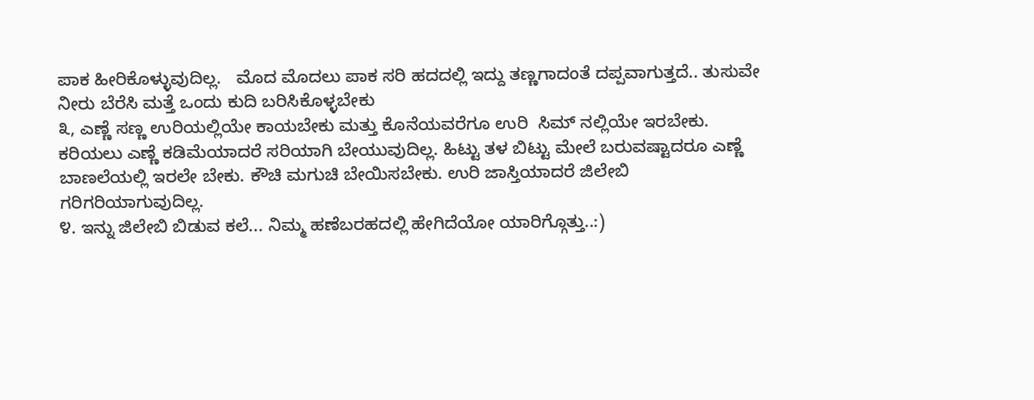ಪಾಕ ಹೀರಿಕೊಳ್ಳುವುದಿಲ್ಲ.   ಮೊದ ಮೊದಲು ಪಾಕ ಸರಿ ಹದದಲ್ಲಿ ಇದ್ದು ತಣ್ಣಗಾದಂತೆ ದಪ್ಪವಾಗುತ್ತದೆ.. ತುಸುವೇ ನೀರು ಬೆರೆಸಿ ಮತ್ತೆ ಒಂದು ಕುದಿ ಬರಿಸಿಕೊಳ್ಳಬೇಕು
೩, ಎಣ್ಣೆ ಸಣ್ಣ ಉರಿಯಲ್ಲಿಯೇ ಕಾಯಬೇಕು ಮತ್ತು ಕೊನೆಯವರೆಗೂ ಉರಿ  ಸಿಮ್ ನಲ್ಲಿಯೇ ಇರಬೇಕು. ಕರಿಯಲು ಎಣ್ಣೆ ಕಡಿಮೆಯಾದರೆ ಸರಿಯಾಗಿ ಬೇಯುವುದಿಲ್ಲ. ಹಿಟ್ಟು ತಳ ಬಿಟ್ಟು ಮೇಲೆ ಬರುವಷ್ಟಾದರೂ ಎಣ್ಣೆ ಬಾಣಲೆಯಲ್ಲಿ ಇರಲೇ ಬೇಕು. ಕೌಚಿ ಮಗುಚಿ ಬೇಯಿಸಬೇಕು. ಉರಿ ಜಾಸ್ತಿಯಾದರೆ ಜಿಲೇಬಿ ಗರಿಗರಿಯಾಗುವುದಿಲ್ಲ.
೪. ಇನ್ನು ಜಿಲೇಬಿ ಬಿಡುವ ಕಲೆ... ನಿಮ್ಮ ಹಣೆಬರಹದಲ್ಲಿ ಹೇಗಿದೆಯೋ ಯಾರಿಗ್ಗೊತ್ತು..:)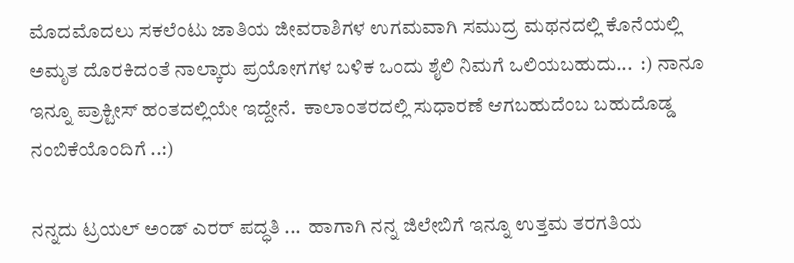ಮೊದಮೊದಲು ಸಕಲೆಂಟು ಜಾತಿಯ ಜೀವರಾಶಿಗಳ ಉಗಮವಾಗಿ ಸಮುದ್ರ ಮಥನದಲ್ಲಿ ಕೊನೆಯಲ್ಲಿ ಅಮೃತ ದೊರಕಿದಂತೆ ನಾಲ್ಕಾರು ಪ್ರಯೋಗಗಳ ಬಳಿಕ ಒಂದು ಶೈಲಿ ನಿಮಗೆ ಒಲಿಯಬಹುದು...  :) ನಾನೂ ಇನ್ನೂ ಪ್ರಾಕ್ಟೀಸ್ ಹಂತದಲ್ಲಿಯೇ ಇದ್ದೇನೆ.  ಕಾಲಾಂತರದಲ್ಲಿ ಸುಧಾರಣೆ ಆಗಬಹುದೆಂಬ ಬಹುದೊಡ್ಡ ನಂಬಿಕೆಯೊಂದಿಗೆ ..:)

ನನ್ನದು ಟ್ರಯಲ್ ಅಂಡ್ ಎರರ್ ಪದ್ಧತಿ ...  ಹಾಗಾಗಿ ನನ್ನ ಜಿಲೇಬಿಗೆ ಇನ್ನೂ ಉತ್ತಮ ತರಗತಿಯ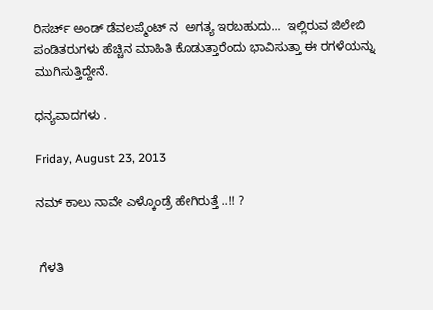ರಿಸರ್ಚ್ ಅಂಡ್ ಡೆವಲಪ್ಮೆಂಟ್ ನ  ಅಗತ್ಯ ಇರಬಹುದು...  ಇಲ್ಲಿರುವ ಜಿಲೇಬಿ ಪಂಡಿತರುಗಳು ಹೆಚ್ಚಿನ ಮಾಹಿತಿ ಕೊಡುತ್ತಾರೆಂದು ಭಾವಿಸುತ್ತಾ ಈ ರಗಳೆಯನ್ನು ಮುಗಿಸುತ್ತಿದ್ದೇನೆ.

ಧನ್ಯವಾದಗಳು .

Friday, August 23, 2013

ನಮ್ ಕಾಲು ನಾವೇ ಎಳ್ಕೊಂಡ್ರೆ ಹೇಗಿರುತ್ತೆ ..!! ?


 ಗೆಳತಿ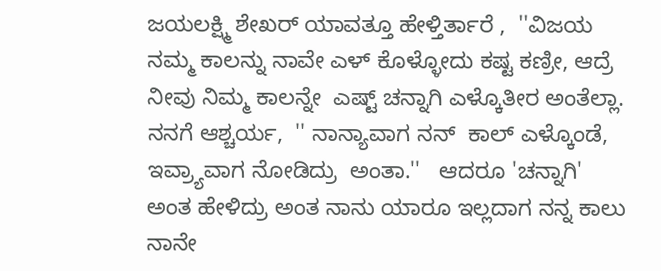ಜಯಲಕ್ಷ್ಮಿ ಶೇಖರ್ ಯಾವತ್ತೂ ಹೇಳ್ತಿರ್ತಾರೆ ,  ''ವಿಜಯ ನಮ್ಮ ಕಾಲನ್ನು ನಾವೇ ಎಳ್ ಕೊಳ್ಳೋದು ಕಷ್ಟ ಕಣ್ರೀ, ಆದ್ರೆ ನೀವು ನಿಮ್ಮ ಕಾಲನ್ನೇ  ಎಷ್ಟ್ ಚನ್ನಾಗಿ ಎಳ್ಕೊತೀರ ಅಂತೆಲ್ಲಾ.  ನನಗೆ ಆಶ್ಚರ್ಯ,  '' ನಾನ್ಯಾವಾಗ ನನ್  ಕಾಲ್ ಎಳ್ಕೊಂಡೆ,  ಇವ್ರ್ಯಾವಾಗ ನೋಡಿದ್ರು  ಅಂತಾ.''   ಆದರೂ 'ಚನ್ನಾಗಿ' ಅಂತ ಹೇಳಿದ್ರು ಅಂತ ನಾನು ಯಾರೂ ಇಲ್ಲದಾಗ ನನ್ನ ಕಾಲು   ನಾನೇ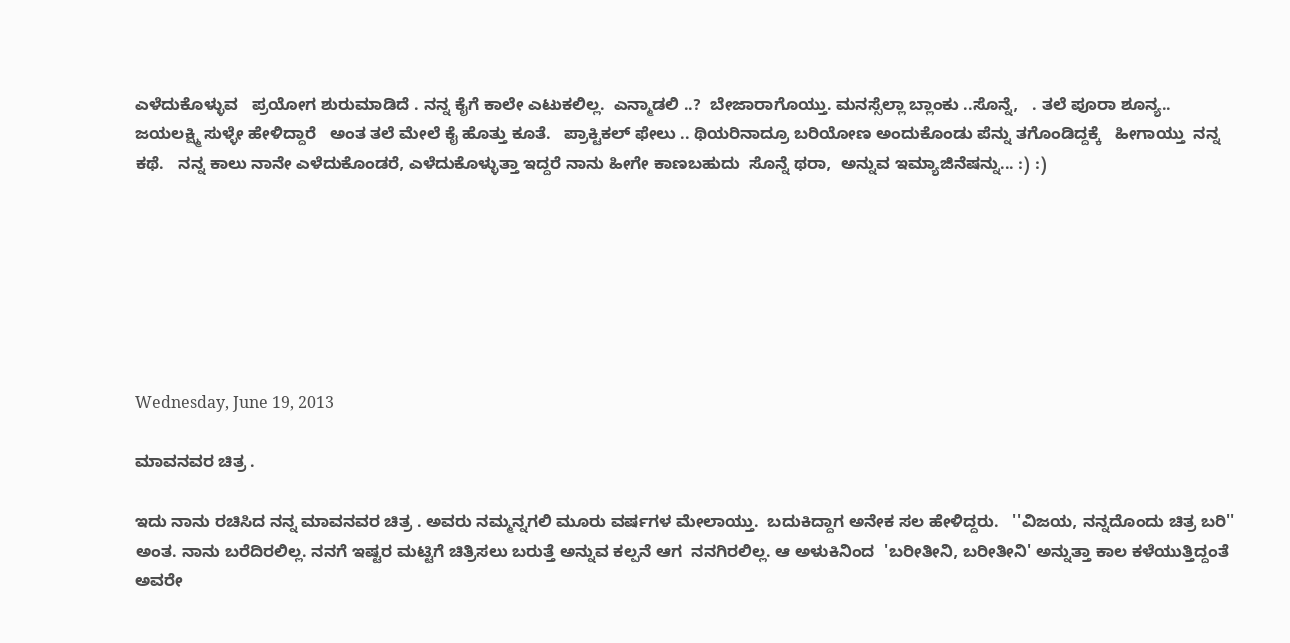ಎಳೆದುಕೊಳ್ಳುವ   ಪ್ರಯೋಗ ಶುರುಮಾಡಿದೆ . ನನ್ನ ಕೈಗೆ ಕಾಲೇ ಎಟುಕಲಿಲ್ಲ.  ಎನ್ಮಾಡಲಿ ..?  ಬೇಜಾರಾಗೊಯ್ತು. ಮನಸ್ಸೆಲ್ಲಾ ಬ್ಲಾಂಕು ..ಸೊನ್ನೆ,   . ತಲೆ ಪೂರಾ ಶೂನ್ಯ..   ಜಯಲಕ್ಷ್ಮಿ ಸುಳ್ಳೇ ಹೇಳಿದ್ದಾರೆ   ಅಂತ ತಲೆ ಮೇಲೆ ಕೈ ಹೊತ್ತು ಕೂತೆ.   ಪ್ರಾಕ್ಟಿಕಲ್ ಫೇಲು .. ಥಿಯರಿನಾದ್ರೂ ಬರಿಯೋಣ ಅಂದುಕೊಂಡು ಪೆನ್ನು ತಗೊಂಡಿದ್ದಕ್ಕೆ   ಹೀಗಾಯ್ತು  ನನ್ನ ಕಥೆ.   ನನ್ನ ಕಾಲು ನಾನೇ ಎಳೆದುಕೊಂಡರೆ, ಎಳೆದುಕೊಳ್ಳುತ್ತಾ ಇದ್ದರೆ ನಾನು ಹೀಗೇ ಕಾಣಬಹುದು  ಸೊನ್ನೆ ಥರಾ,  ಅನ್ನುವ ಇಮ್ಯಾಜಿನೆಷನ್ನು... :) :)







Wednesday, June 19, 2013

ಮಾವನವರ ಚಿತ್ರ .

ಇದು ನಾನು ರಚಿಸಿದ ನನ್ನ ಮಾವನವರ ಚಿತ್ರ . ಅವರು ನಮ್ಮನ್ನಗಲಿ ಮೂರು ವರ್ಷಗಳ ಮೇಲಾಯ್ತು.  ಬದುಕಿದ್ದಾಗ ಅನೇಕ ಸಲ ಹೇಳಿದ್ದರು.   ''ವಿಜಯ, ನನ್ನದೊಂದು ಚಿತ್ರ ಬರಿ'' ಅಂತ. ನಾನು ಬರೆದಿರಲಿಲ್ಲ. ನನಗೆ ಇಷ್ಟರ ಮಟ್ಟಿಗೆ ಚಿತ್ರಿಸಲು ಬರುತ್ತೆ ಅನ್ನುವ ಕಲ್ಪನೆ ಆಗ  ನನಗಿರಲಿಲ್ಲ. ಆ ಅಳುಕಿನಿಂದ  'ಬರೀತೀನಿ, ಬರೀತೀನಿ' ಅನ್ನುತ್ತಾ ಕಾಲ ಕಳೆಯುತ್ತಿದ್ದಂತೆ  ಅವರೇ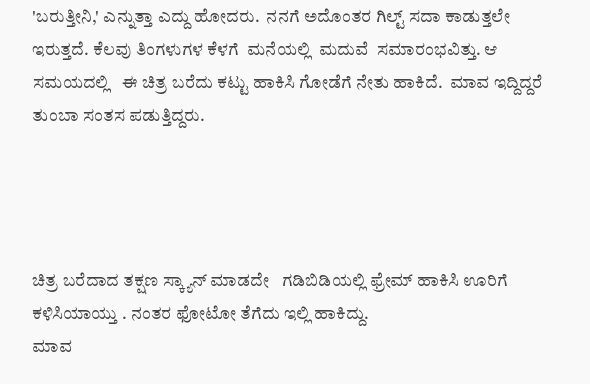'ಬರುತ್ತೀನಿ,' ಎನ್ನುತ್ತಾ ಎದ್ದು ಹೋದರು.  ನನಗೆ ಅದೊಂತರ ಗಿಲ್ಟ್ ಸದಾ ಕಾಡುತ್ತಲೇ ಇರುತ್ತದೆ. ಕೆಲವು ತಿಂಗಳುಗಳ ಕೆಳಗೆ  ಮನೆಯಲ್ಲಿ  ಮದುವೆ  ಸಮಾರಂಭವಿತ್ತು. ಆ ಸಮಯದಲ್ಲಿ   ಈ ಚಿತ್ರ ಬರೆದು ಕಟ್ಟು ಹಾಕಿಸಿ ಗೋಡೆಗೆ ನೇತು ಹಾಕಿದೆ.  ಮಾವ ಇದ್ದಿದ್ದರೆ ತುಂಬಾ ಸಂತಸ ಪಡುತ್ತಿದ್ದರು.




ಚಿತ್ರ ಬರೆದಾದ ತಕ್ಷಣ ಸ್ಕ್ಯಾನ್ ಮಾಡದೇ   ಗಡಿಬಿಡಿಯಲ್ಲಿ ಫ್ರೇಮ್ ಹಾಕಿಸಿ ಊರಿಗೆ  ಕಳಿಸಿಯಾಯ್ತು . ನಂತರ ಫೋಟೋ ತೆಗೆದು ಇಲ್ಲಿ ಹಾಕಿದ್ದು.
ಮಾವ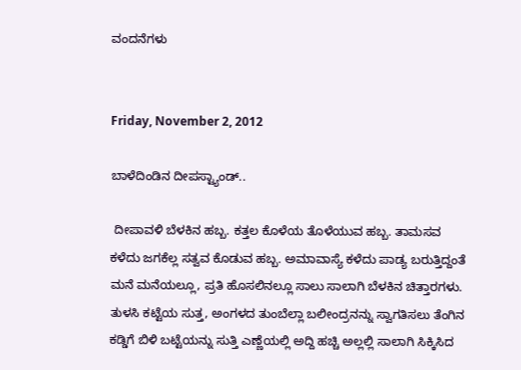ವಂದನೆಗಳು


Friday, November 2, 2012

ಬಾಳೆದಿಂಡಿನ ದೀಪಸ್ಟ್ಯಾಂಡ್..

 ದೀಪಾವಳಿ ಬೆಳಕಿನ ಹಬ್ಬ. ಕತ್ತಲ ಕೊಳೆಯ ತೊಳೆಯುವ ಹಬ್ಬ. ತಾಮಸವ ಕಳೆದು ಜಗಕೆಲ್ಲ ಸತ್ವವ ಕೊಡುವ ಹಬ್ಬ. ಅಮಾವಾಸ್ಯೆ ಕಳೆದು ಪಾಡ್ಯ ಬರುತ್ತಿದ್ದಂತೆ ಮನೆ ಮನೆಯಲ್ಲೂ, ಪ್ರತಿ ಹೊಸಲಿನಲ್ಲೂ ಸಾಲು ಸಾಲಾಗಿ ಬೆಳಕಿನ ಚಿತ್ತಾರಗಳು. ತುಳಸಿ ಕಟ್ಟೆಯ ಸುತ್ತ, ಅಂಗಳದ ತುಂಬೆಲ್ಲಾ ಬಲೀಂದ್ರನನ್ನು ಸ್ವಾಗತಿಸಲು ತೆಂಗಿನ ಕಡ್ಡಿಗೆ ಬಿಳಿ ಬಟ್ಟೆಯನ್ನು ಸುತ್ತಿ ಎಣ್ಣೆಯಲ್ಲಿ ಅದ್ದಿ ಹಚ್ಚಿ ಅಲ್ಲಲ್ಲಿ ಸಾಲಾಗಿ ಸಿಕ್ಕಿಸಿದ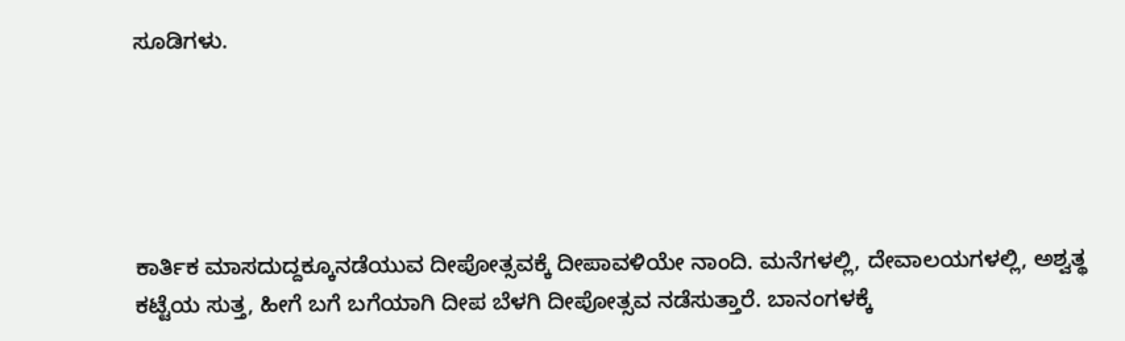ಸೂಡಿಗಳು.





ಕಾರ್ತಿಕ ಮಾಸದುದ್ದಕ್ಕೂನಡೆಯುವ ದೀಪೋತ್ಸವಕ್ಕೆ ದೀಪಾವಳಿಯೇ ನಾಂದಿ. ಮನೆಗಳಲ್ಲಿ, ದೇವಾಲಯಗಳಲ್ಲಿ, ಅಶ್ವತ್ಥ ಕಟ್ಟೆಯ ಸುತ್ತ, ಹೀಗೆ ಬಗೆ ಬಗೆಯಾಗಿ ದೀಪ ಬೆಳಗಿ ದೀಪೋತ್ಸವ ನಡೆಸುತ್ತಾರೆ. ಬಾನಂಗಳಕ್ಕೆ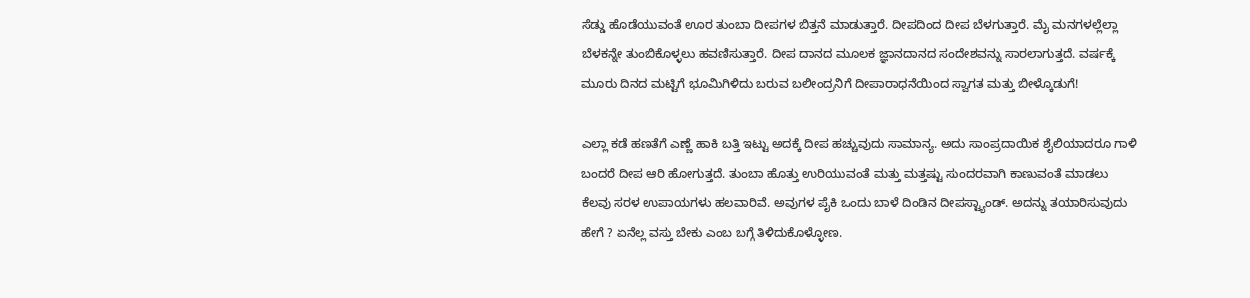ಸೆಡ್ಡು ಹೊಡೆಯುವಂತೆ ಊರ ತುಂಬಾ ದೀಪಗಳ ಬಿತ್ತನೆ ಮಾಡುತ್ತಾರೆ. ದೀಪದಿಂದ ದೀಪ ಬೆಳಗುತ್ತಾರೆ. ಮೈ ಮನಗಳಲ್ಲೆಲ್ಲಾ ಬೆಳಕನ್ನೇ ತುಂಬಿಕೊಳ್ಳಲು ಹವಣಿಸುತ್ತಾರೆ. ದೀಪ ದಾನದ ಮೂಲಕ ಜ್ಞಾನದಾನದ ಸಂದೇಶವನ್ನು ಸಾರಲಾಗುತ್ತದೆ. ವರ್ಷಕ್ಕೆ ಮೂರು ದಿನದ ಮಟ್ಟಿಗೆ ಭೂಮಿಗಿಳಿದು ಬರುವ ಬಲೀಂದ್ರನಿಗೆ ದೀಪಾರಾಧನೆಯಿಂದ ಸ್ವಾಗತ ಮತ್ತು ಬೀಳ್ಕೊಡುಗೆ!

ಎಲ್ಲಾ ಕಡೆ ಹಣತೆಗೆ ಎಣ್ಣೆ ಹಾಕಿ ಬತ್ತಿ ಇಟ್ಟು ಅದಕ್ಕೆ ದೀಪ ಹಚ್ಚುವುದು ಸಾಮಾನ್ಯ. ಅದು ಸಾಂಪ್ರದಾಯಿಕ ಶೈಲಿಯಾದರೂ ಗಾಳಿ ಬಂದರೆ ದೀಪ ಆರಿ ಹೋಗುತ್ತದೆ. ತುಂಬಾ ಹೊತ್ತು ಉರಿಯುವಂತೆ ಮತ್ತು ಮತ್ತಷ್ಟು ಸುಂದರವಾಗಿ ಕಾಣುವಂತೆ ಮಾಡಲು ಕೆಲವು ಸರಳ ಉಪಾಯಗಳು ಹಲವಾರಿವೆ. ಅವುಗಳ ಪೈಕಿ ಒಂದು ಬಾಳೆ ದಿಂಡಿನ ದೀಪಸ್ಟ್ಯಾಂಡ್. ಅದನ್ನು ತಯಾರಿಸುವುದು ಹೇಗೆ ? ಏನೆಲ್ಲ ವಸ್ತು ಬೇಕು ಎಂಬ ಬಗ್ಗೆ ತಿಳಿದುಕೊಳ್ಳೋಣ.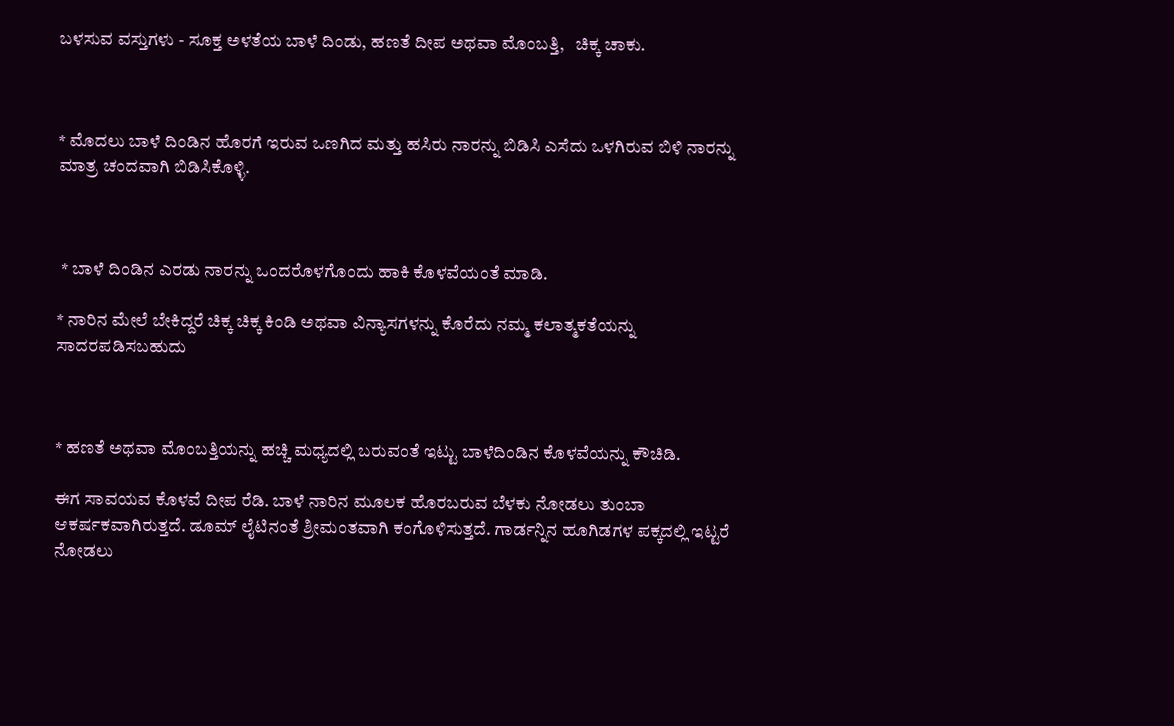ಬಳಸುವ ವಸ್ತುಗಳು - ಸೂಕ್ತ ಅಳತೆಯ ಬಾಳೆ ದಿಂಡು, ಹಣತೆ ದೀಪ ಅಥವಾ ಮೊಂಬತ್ತಿ,   ಚಿಕ್ಕ ಚಾಕು.



* ಮೊದಲು ಬಾಳೆ ದಿಂಡಿನ ಹೊರಗೆ ಇರುವ ಒಣಗಿದ ಮತ್ತು ಹಸಿರು ನಾರನ್ನು ಬಿಡಿಸಿ ಎಸೆದು ಒಳಗಿರುವ ಬಿಳಿ ನಾರನ್ನು ಮಾತ್ರ ಚಂದವಾಗಿ ಬಿಡಿಸಿಕೊಳ್ಳಿ.



 * ಬಾಳೆ ದಿಂಡಿನ ಎರಡು ನಾರನ್ನು ಒಂದರೊಳಗೊಂದು ಹಾಕಿ ಕೊಳವೆಯಂತೆ ಮಾಡಿ.

* ನಾರಿನ ಮೇಲೆ ಬೇಕಿದ್ದರೆ ಚಿಕ್ಕ ಚಿಕ್ಕ ಕಿಂಡಿ ಅಥವಾ ವಿನ್ಯಾಸಗಳನ್ನು ಕೊರೆದು ನಮ್ಮ ಕಲಾತ್ಮಕತೆಯನ್ನು ಸಾದರಪಡಿಸಬಹುದು



* ಹಣತೆ ಅಥವಾ ಮೊಂಬತ್ತಿಯನ್ನು ಹಚ್ಚಿ ಮಧ್ಯದಲ್ಲಿ ಬರುವಂತೆ ಇಟ್ಟು ಬಾಳೆದಿಂಡಿನ ಕೊಳವೆಯನ್ನು ಕೌಚಿಡಿ.

ಈಗ ಸಾವಯವ ಕೊಳವೆ ದೀಪ ರೆಡಿ. ಬಾಳೆ ನಾರಿನ ಮೂಲಕ ಹೊರಬರುವ ಬೆಳಕು ನೋಡಲು ತುಂಬಾ ಆಕರ್ಷಕವಾಗಿರುತ್ತದೆ. ಡೂಮ್ ಲೈಟಿನಂತೆ ಶ್ರೀಮಂತವಾಗಿ ಕಂಗೊಳಿಸುತ್ತದೆ. ಗಾರ್ಡನ್ನಿನ ಹೂಗಿಡಗಳ ಪಕ್ಕದಲ್ಲಿ ಇಟ್ಟರೆ ನೋಡಲು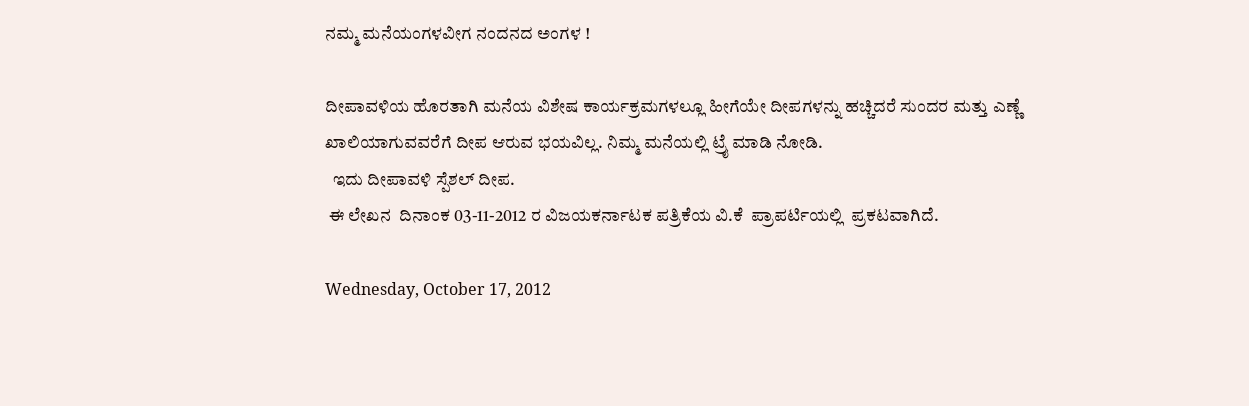ನಮ್ಮ ಮನೆಯಂಗಳವೀಗ ನಂದನದ ಅಂಗಳ !

ದೀಪಾವಳಿಯ ಹೊರತಾಗಿ ಮನೆಯ ವಿಶೇಷ ಕಾರ್ಯಕ್ರಮಗಳಲ್ಲೂ ಹೀಗೆಯೇ ದೀಪಗಳನ್ನು ಹಚ್ಚಿದರೆ ಸುಂದರ ಮತ್ತು ಎಣ್ಣೆ ಖಾಲಿಯಾಗುವವರೆಗೆ ದೀಪ ಆರುವ ಭಯವಿಲ್ಲ. ನಿಮ್ಮ ಮನೆಯಲ್ಲಿ ಟ್ರೈ ಮಾಡಿ ನೋಡಿ.
  ಇದು ದೀಪಾವಳಿ ಸ್ಪೆಶಲ್ ದೀಪ.
 ಈ ಲೇಖನ  ದಿನಾಂಕ 03-11-2012 ರ ವಿಜಯಕರ್ನಾಟಕ ಪತ್ರಿಕೆಯ ವಿ.ಕೆ  ಪ್ರಾಪರ್ಟಿಯಲ್ಲಿ  ಪ್ರಕಟವಾಗಿದೆ.

Wednesday, October 17, 2012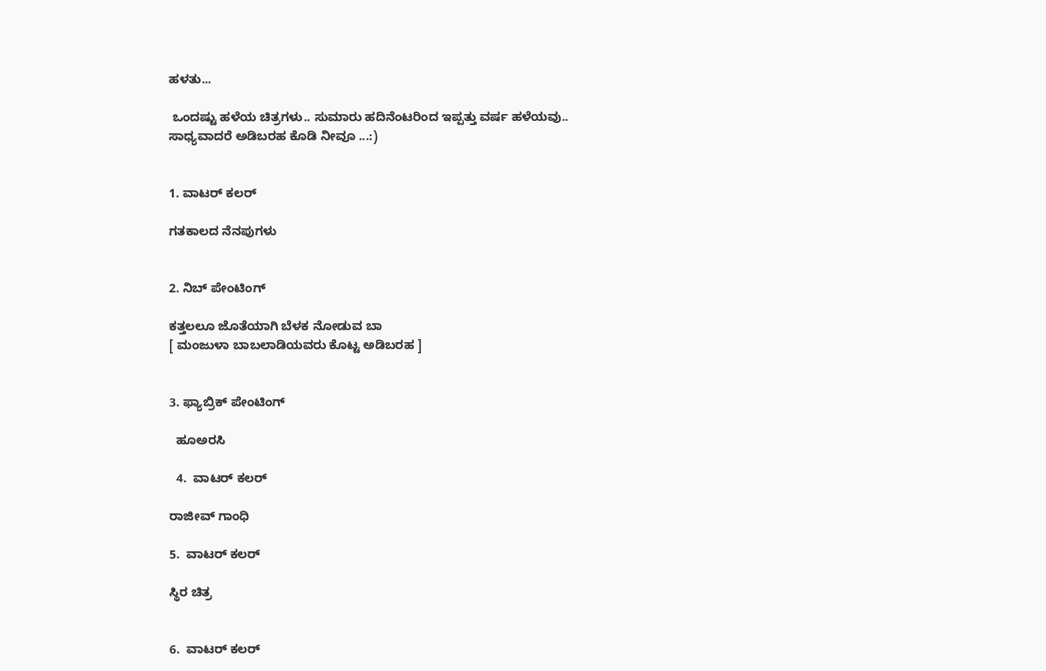ಹಳತು...

 ಒಂದಷ್ಟು ಹಳೆಯ ಚಿತ್ರಗಳು.. ಸುಮಾರು ಹದಿನೆಂಟರಿಂದ ಇಪ್ಪತ್ತು ವರ್ಷ ಹಳೆಯವು..  ಸಾಧ್ಯವಾದರೆ ಅಡಿಬರಹ ಕೊಡಿ ನೀವೂ ...:)


1. ವಾಟರ್ ಕಲರ್

ಗತಕಾಲದ ನೆನಪುಗಳು


2. ನಿಬ್ ಪೇಂಟಿಂಗ್

ಕತ್ತಲಲೂ ಜೊತೆಯಾಗಿ ಬೆಳಕ ನೋಡುವ ಬಾ
[ ಮಂಜುಳಾ ಬಾಬಲಾಡಿಯವರು ಕೊಟ್ಟ ಅಡಿಬರಹ ]


3. ಫ್ಯಾಬ್ರಿಕ್ ಪೇಂಟಿಂಗ್

  ಹೂಅರಸಿ

  4.  ವಾಟರ್ ಕಲರ್

ರಾಜೀವ್ ಗಾಂಧಿ

5.  ವಾಟರ್ ಕಲರ್

ಸ್ಥಿರ ಚಿತ್ರ


6.  ವಾಟರ್ ಕಲರ್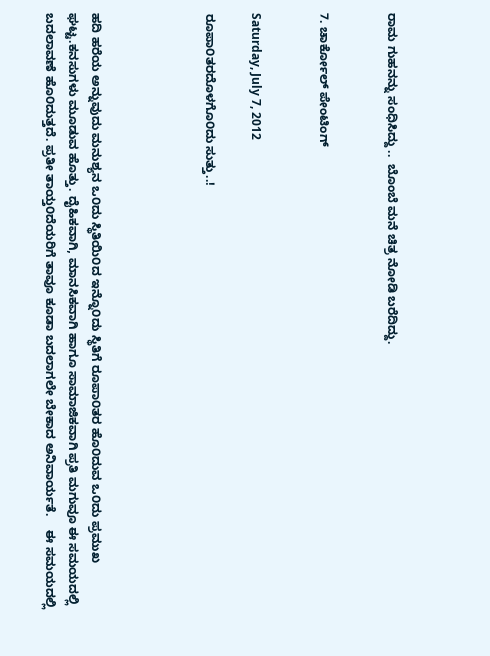ರಾಮ ಗುಹನನ್ನು ಸಂಧಿಸಿದ್ದು ..  ಬೊಂಬೆ ಮನೆ ಚಿತ್ರ ನೋಡಿ ಬರೆದಿದ್ದು.


7. ಚಾರ್ಕೋಲ್ ಪೇಂಟಿಂಗ್


Saturday, July 7, 2012

ರೂಪಾ೦ತರದೊಳಗೊ೦ದು ಸುತ್ತು..!




ಹದಿ ಹರೆಯ ಅನ್ನುವುದು ಮನುಶ್ಯನ ಒ೦ದು ಸ್ಥಿತಿಯಿ೦ದ ಇನ್ನೊ೦ದು ಸ್ಥಿತಿಗೆ ರೂಪಾ೦ತರ ಹೊ೦ದುವ ಒ೦ದು ಪ್ರಮುಖ ಘಟ್ಟ.ಕನಸುಗಳು ಮೂಡುವ ಹೊತ್ತು. ದೈಹಿಕವಾಗಿ, ಮಾನಸಿಕವಾಗಿ ಹಾಗೂ ಸಾಮಾಜಿಕವಾಗಿ ಪ್ರತಿ ಮಗುವೂ ಈ ಸಮಯದಲ್ಲಿ ಬದಲಾವಣೆ ಹೊ೦ದುತ್ತದೆ. ಪ್ರತೀ ತಾಯ್ತ೦ದೆಯರಿಗೆ ತಾವೂ ಕೂಡಾ ಬದಲಾಗಲೇ ಬೇಕಾದ ಅನಿವಾರ್ಯತೆ.    ಈ ಸಮಯದಲ್ಲಿ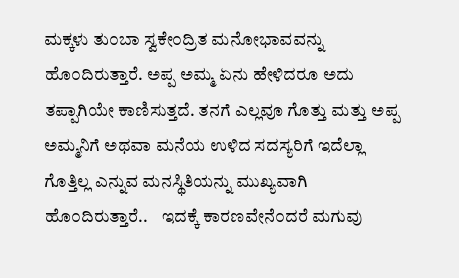ಮಕ್ಕಳು ತು೦ಬಾ ಸ್ವಕೇ೦ದ್ರಿತ ಮನೋಭಾವವನ್ನು ಹೊ೦ದಿರುತ್ತಾರೆ. ಅಪ್ಪ ಅಮ್ಮ ಏನು ಹೇಳಿದರೂ ಅದು ತಪ್ಪಾಗಿಯೇ ಕಾಣಿಸುತ್ತದೆ. ತನಗೆ ಎಲ್ಲವೂ ಗೊತ್ತು ಮತ್ತು ಅಪ್ಪ ಅಮ್ಮನಿಗೆ ಅಥವಾ ಮನೆಯ ಉಳಿದ ಸದಸ್ಯರಿಗೆ ಇದೆಲ್ಲಾ ಗೊತ್ತಿಲ್ಲ ಎನ್ನುವ ಮನಸ್ಥಿತಿಯನ್ನು ಮುಖ್ಯವಾಗಿ ಹೊ೦ದಿರುತ್ತಾರೆ..    ಇದಕ್ಕೆ ಕಾರಣವೇನೆ೦ದರೆ ಮಗುವು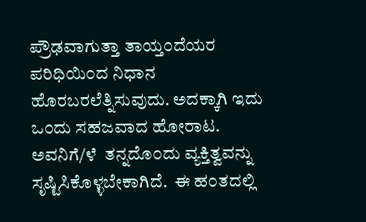ಪ್ರೌಢವಾಗುತ್ತಾ ತಾಯ್ತ೦ದೆಯರ ಪರಿಧಿಯಿ೦ದ ನಿಧಾನ ಹೊರಬರಲೆತ್ನಿಸುವುದು. ಅದಕ್ಕಾಗಿ ಇದು ಒ೦ದು ಸಹಜವಾದ ಹೋರಾಟ. ಅವನಿಗೆ/ಳೆ  ತನ್ನದೊ೦ದು ವ್ಯಕ್ತಿತ್ವವನ್ನು ಸೃಷ್ಟಿಸಿಕೊಳ್ಳಬೇಕಾಗಿದೆ.  ಈ ಹ೦ತದಲ್ಲಿ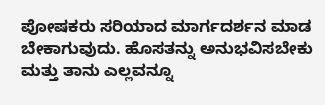ಪೋಷಕರು ಸರಿಯಾದ ಮಾರ್ಗದರ್ಶನ ಮಾಡ ಬೇಕಾಗುವುದು. ಹೊಸತನ್ನು ಅನುಭವಿಸಬೇಕು  ಮತ್ತು ತಾನು ಎಲ್ಲವನ್ನೂ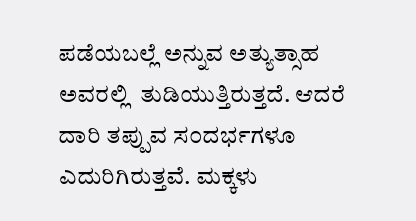ಪಡೆಯಬಲ್ಲೆ ಅನ್ನುವ ಅತ್ಯುತ್ಸಾಹ ಅವರಲ್ಲಿ  ತುಡಿಯುತ್ತಿರುತ್ತದೆ. ಆದರೆ ದಾರಿ ತಪ್ಪುವ ಸ೦ದರ್ಭಗಳೂ ಎದುರಿಗಿರುತ್ತವೆ. ಮಕ್ಕಳು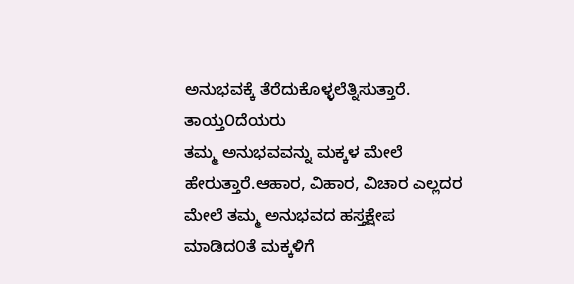ಅನುಭವಕ್ಕೆ ತೆರೆದುಕೊಳ್ಳಲೆತ್ನಿಸುತ್ತಾರೆ. ತಾಯ್ತ೦ದೆಯರು
ತಮ್ಮ ಅನುಭವವನ್ನು ಮಕ್ಕಳ ಮೇಲೆ ಹೇರುತ್ತಾರೆ.ಆಹಾರ, ವಿಹಾರ, ವಿಚಾರ ಎಲ್ಲದರ ಮೇಲೆ ತಮ್ಮ ಅನುಭವದ ಹಸ್ತಕ್ಷೇಪ ಮಾಡಿದ೦ತೆ ಮಕ್ಕಳಿಗೆ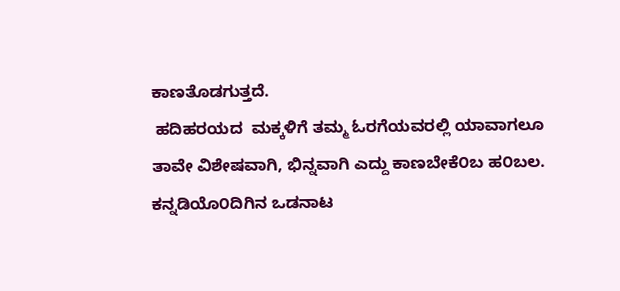ಕಾಣತೊಡಗುತ್ತದೆ.
 ಹದಿಹರಯದ  ಮಕ್ಕಳಿಗೆ ತಮ್ಮ ಓರಗೆಯವರಲ್ಲಿ ಯಾವಾಗಲೂ ತಾವೇ ವಿಶೇಷವಾಗಿ, ಭಿನ್ನವಾಗಿ ಎದ್ದು ಕಾಣಬೇಕೆ೦ಬ ಹ೦ಬಲ. ಕನ್ನಡಿಯೊ೦ದಿಗಿನ ಒಡನಾಟ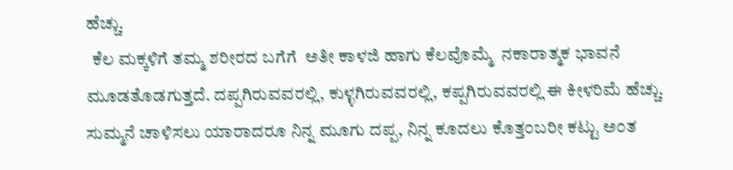ಹೆಚ್ಚು.
  ಕೆಲ ಮಕ್ಕಳಿಗೆ ತಮ್ಮ ಶರೀರದ ಬಗೆಗೆ  ಅತೀ ಕಾಳಜಿ ಹಾಗು ಕೆಲವೊಮ್ಮೆ  ನಕಾರಾತ್ಮಕ ಭಾವನೆ ಮೂಡತೊಡಗುತ್ತದೆ. ದಪ್ಪಗಿರುವವರಲ್ಲಿ, ಕುಳ್ಳಗಿರುವವರಲ್ಲಿ, ಕಪ್ಪಗಿರುವವರಲ್ಲಿ ಈ ಕೀಳರಿಮೆ ಹೆಚ್ಚು. ಸುಮ್ಮನೆ ಚಾಳಿಸಲು ಯಾರಾದರೂ ನಿನ್ನ ಮೂಗು ದಪ್ಪ, ನಿನ್ನ ಕೂದಲು ಕೊತ್ತ೦ಬರೀ ಕಟ್ಟು ಅ೦ತ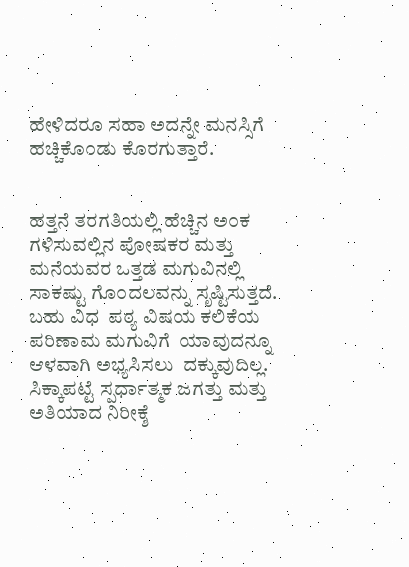ಹೇಳಿದರೂ ಸಹಾ ಅದನ್ನೇ ಮನಸ್ಸಿಗೆ ಹಚ್ಚಿಕೊ೦ಡು ಕೊರಗುತ್ತಾರೆ.


ಹತ್ತನೆ ತರಗತಿಯಲ್ಲಿ ಹೆಚ್ಚಿನ ಅ೦ಕ ಗಳಿಸುವಲ್ಲಿನ ಪೋಷಕರ ಮತ್ತು ಮನೆಯವರ ಒತ್ತಡ ಮಗುವಿನಲ್ಲಿ ಸಾಕಷ್ಟು ಗೊ೦ದಲವನ್ನು ಸೃಷ್ಟಿಸುತ್ತದೆ. ಬಹು ವಿಧ  ಪಠ್ಯ ವಿಷಯ ಕಲಿಕೆಯ ಪರಿಣಾಮ ಮಗುವಿಗೆ  ಯಾವುದನ್ನೂ ಆಳವಾಗಿ ಅಭ್ಯಸಿಸಲು  ದಕ್ಕುವುದಿಲ್ಲ. ಸಿಕ್ಕಾಪಟ್ಟೆ ಸ್ಪರ್ಧಾತ್ಮಕ ಜಗತ್ತು ಮತ್ತು ಅತಿಯಾದ ನಿರೀಕ್ಶೆ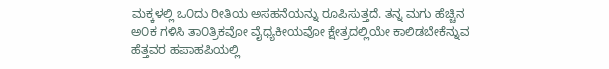ಮಕ್ಕಳಲ್ಲಿ ಒ೦ದು ರೀತಿಯ ಅಸಹನೆಯನ್ನು ರೂಪಿಸುತ್ತದೆ. ತನ್ನ ಮಗು ಹೆಚ್ಚಿನ ಅ೦ಕ ಗಳಿಸಿ ತಾ೦ತ್ರಿಕವೋ ವೈಧ್ಯಕೀಯವೋ ಕ್ಷೇತ್ರದಲ್ಲಿಯೇ ಕಾಲಿಡಬೇಕೆನ್ನುವ ಹೆತ್ತವರ ಹಪಾಹಪಿಯಲ್ಲಿ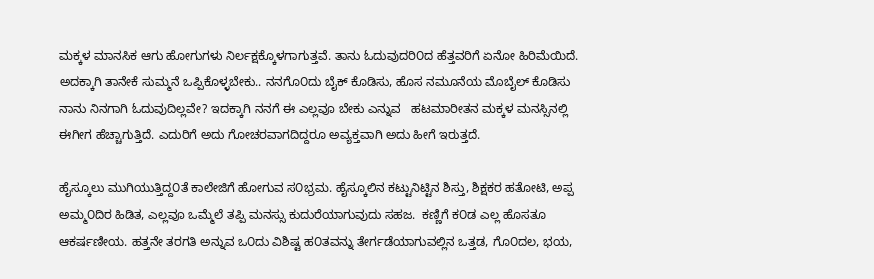ಮಕ್ಕಳ ಮಾನಸಿಕ ಆಗು ಹೋಗುಗಳು ನಿರ್ಲಕ್ಷಕ್ಕೊಳಗಾಗುತ್ತವೆ. ತಾನು ಓದುವುದರಿ೦ದ ಹೆತ್ತವರಿಗೆ ಏನೋ ಹಿರಿಮೆಯಿದೆ. ಅದಕ್ಕಾಗಿ ತಾನೇಕೆ ಸುಮ್ಮನೆ ಒಪ್ಪಿಕೊಳ್ಳಬೇಕು.. ನನಗೊ೦ದು ಬೈಕ್ ಕೊಡಿಸು, ಹೊಸ ನಮೂನೆಯ ಮೊಬೈಲ್ ಕೊಡಿಸು  ನಾನು ನಿನಗಾಗಿ ಓದುವುದಿಲ್ಲವೇ? ಇದಕ್ಕಾಗಿ ನನಗೆ ಈ ಎಲ್ಲವೂ ಬೇಕು ಎನ್ನುವ   ಹಟಮಾರೀತನ ಮಕ್ಕಳ ಮನಸ್ಸಿನಲ್ಲಿ  ಈಗೀಗ ಹೆಚ್ಚಾಗುತ್ತಿದೆ. ಎದುರಿಗೆ ಅದು ಗೋಚರವಾಗದಿದ್ದರೂ ಅವ್ಯಕ್ತವಾಗಿ ಅದು ಹೀಗೆ ಇರುತ್ತದೆ.

ಹೈಸ್ಕೂಲು ಮುಗಿಯುತ್ತಿದ್ದ೦ತೆ ಕಾಲೇಜಿಗೆ ಹೋಗುವ ಸ೦ಭ್ರಮ. ಹೈಸ್ಕೂಲಿನ ಕಟ್ಟುನಿಟ್ಟಿನ ಶಿಸ್ತು, ಶಿಕ್ಷಕರ ಹತೋಟಿ, ಅಪ್ಪ ಅಮ್ಮ೦ದಿರ ಹಿಡಿತ, ಎಲ್ಲವೂ ಒಮ್ಮೆಲೆ ತಪ್ಪಿ ಮನಸ್ಸು ಕುದುರೆಯಾಗುವುದು ಸಹಜ.  ಕಣ್ಣಿಗೆ ಕ೦ಡ ಎಲ್ಲ ಹೊಸತೂ ಆಕರ್ಷಣೀಯ. ಹತ್ತನೇ ತರಗತಿ ಅನ್ನುವ ಒ೦ದು ವಿಶಿಷ್ಟ ಹ೦ತವನ್ನು ತೇರ್ಗಡೆಯಾಗುವಲ್ಲಿನ ಒತ್ತಡ, ಗೊ೦ದಲ, ಭಯ,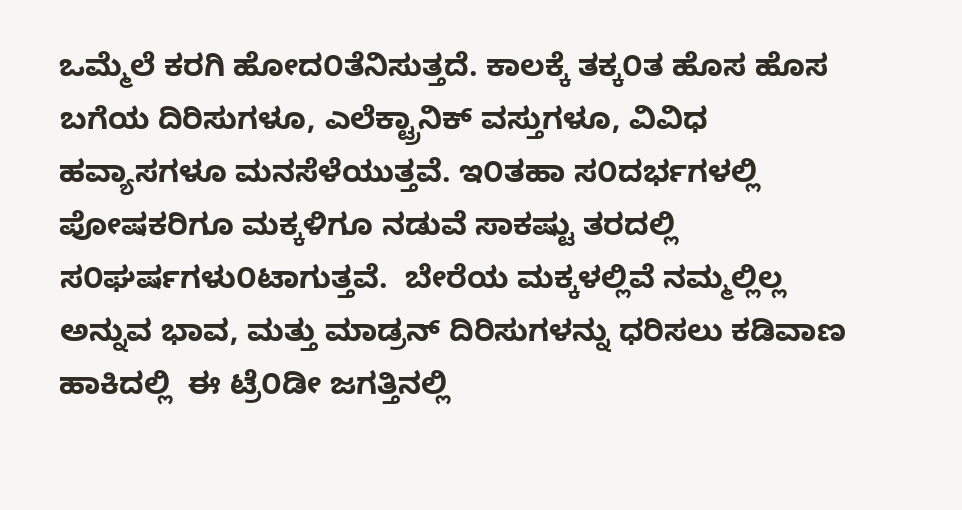ಒಮ್ಮೆಲೆ ಕರಗಿ ಹೋದ೦ತೆನಿಸುತ್ತದೆ. ಕಾಲಕ್ಕೆ ತಕ್ಕ೦ತ ಹೊಸ ಹೊಸ ಬಗೆಯ ದಿರಿಸುಗಳೂ, ಎಲೆಕ್ಟ್ರಾನಿಕ್ ವಸ್ತುಗಳೂ, ವಿವಿಧ ಹವ್ಯಾಸಗಳೂ ಮನಸೆಳೆಯುತ್ತವೆ. ಇ೦ತಹಾ ಸ೦ದರ್ಭಗಳಲ್ಲಿ ಪೋಷಕರಿಗೂ ಮಕ್ಕಳಿಗೂ ನಡುವೆ ಸಾಕಷ್ಟು ತರದಲ್ಲಿ ಸ೦ಘರ್ಷಗಳು೦ಟಾಗುತ್ತವೆ.  ಬೇರೆಯ ಮಕ್ಕಳಲ್ಲಿವೆ ನಮ್ಮಲ್ಲಿಲ್ಲ ಅನ್ನುವ ಭಾವ, ಮತ್ತು ಮಾಡ್ರನ್ ದಿರಿಸುಗಳನ್ನು ಧರಿಸಲು ಕಡಿವಾಣ ಹಾಕಿದಲ್ಲಿ  ಈ ಟ್ರೆ೦ಡೀ ಜಗತ್ತಿನಲ್ಲಿ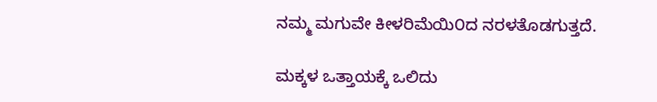ನಮ್ಮ ಮಗುವೇ ಕೀಳರಿಮೆಯಿ೦ದ ನರಳತೊಡಗುತ್ತದೆ.

ಮಕ್ಕಳ ಒತ್ತಾಯಕ್ಕೆ ಒಲಿದು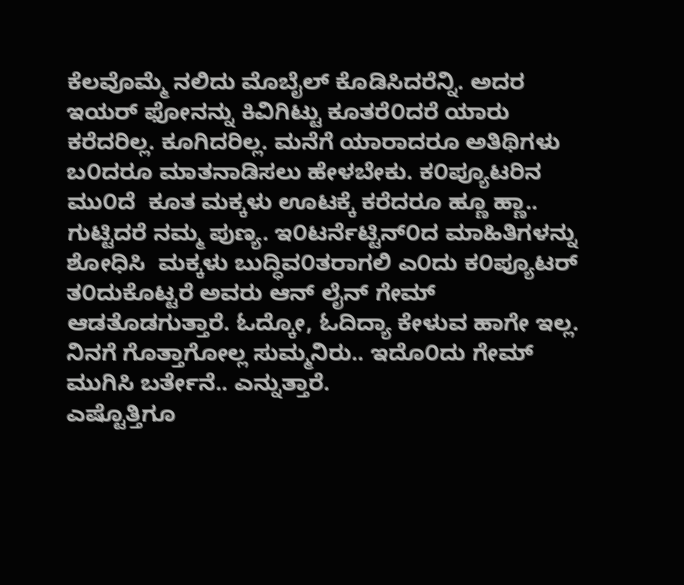ಕೆಲವೊಮ್ಮೆ ನಲಿದು ಮೊಬೈಲ್ ಕೊಡಿಸಿದರೆನ್ನಿ. ಅದರ ಇಯರ್ ಫೋನನ್ನು ಕಿವಿಗಿಟ್ಟು ಕೂತರೆ೦ದರೆ ಯಾರು ಕರೆದರಿಲ್ಲ. ಕೂಗಿದರಿಲ್ಲ. ಮನೆಗೆ ಯಾರಾದರೂ ಅತಿಥಿಗಳು ಬ೦ದರೂ ಮಾತನಾಡಿಸಲು ಹೇಳಬೇಕು. ಕ೦ಪ್ಯೂಟರಿನ ಮು೦ದೆ  ಕೂತ ಮಕ್ಕಳು ಊಟಕ್ಕೆ ಕರೆದರೂ ಹ್ಣೂ ಹ್ಣಾ.. ಗುಟ್ಟಿದರೆ ನಮ್ಮ ಪುಣ್ಯ. ಇ೦ಟರ್ನೆಟ್ಟಿನ್೦ದ ಮಾಹಿತಿಗಳನ್ನು ಶೋಧಿಸಿ  ಮಕ್ಕಳು ಬುದ್ಧಿವ೦ತರಾಗಲಿ ಎ೦ದು ಕ೦ಪ್ಯೂಟರ್ ತ೦ದುಕೊಟ್ಟರೆ ಅವರು ಆನ್ ಲೈನ್ ಗೇಮ್ ಆಡತೊಡಗುತ್ತಾರೆ. ಓದ್ಕೋ, ಓದಿದ್ಯಾ ಕೇಳುವ ಹಾಗೇ ಇಲ್ಲ.  ನಿನಗೆ ಗೊತ್ತಾಗೋಲ್ಲ ಸುಮ್ಮನಿರು.. ಇದೊ೦ದು ಗೇಮ್ ಮುಗಿಸಿ ಬರ್ತೇನೆ.. ಎನ್ನುತ್ತಾರೆ.
ಎಷ್ಟೊತ್ತಿಗೂ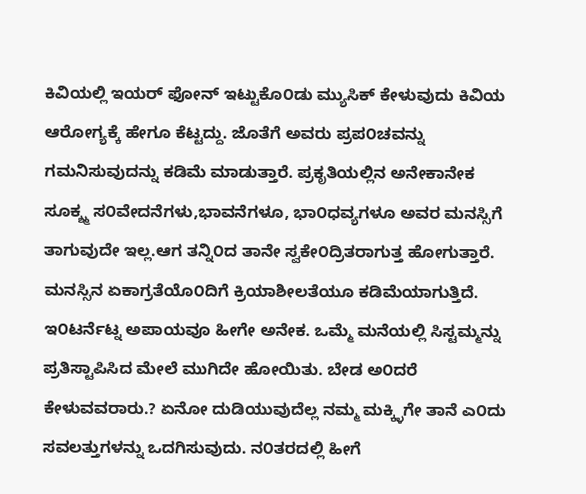ಕಿವಿಯಲ್ಲಿ ಇಯರ್ ಫೋನ್ ಇಟ್ಟುಕೊ೦ಡು ಮ್ಯುಸಿಕ್ ಕೇಳುವುದು ಕಿವಿಯ ಆರೋಗ್ಯಕ್ಕೆ ಹೇಗೂ ಕೆಟ್ಟದ್ದು. ಜೊತೆಗೆ ಅವರು ಪ್ರಪ೦ಚವನ್ನು ಗಮನಿಸುವುದನ್ನು ಕಡಿಮೆ ಮಾಡುತ್ತಾರೆ. ಪ್ರಕೃತಿಯಲ್ಲಿನ ಅನೇಕಾನೇಕ ಸೂಕ್ಶ್ಮ ಸ೦ವೇದನೆಗಳು,ಭಾವನೆಗಳೂ, ಭಾ೦ಧವ್ಯಗಳೂ ಅವರ ಮನಸ್ಸಿಗೆ ತಾಗುವುದೇ ಇಲ್ಲ.ಆಗ ತನ್ನಿ೦ದ ತಾನೇ ಸ್ವಕೇ೦ದ್ರಿತರಾಗುತ್ತ ಹೋಗುತ್ತಾರೆ.  ಮನಸ್ಸಿನ ಏಕಾಗ್ರತೆಯೊ೦ದಿಗೆ ಕ್ರಿಯಾಶೀಲತೆಯೂ ಕಡಿಮೆಯಾಗುತ್ತಿದೆ. ಇ೦ಟರ್ನೆಟ್ನ ಅಪಾಯವೂ ಹೀಗೇ ಅನೇಕ. ಒಮ್ಮೆ ಮನೆಯಲ್ಲಿ ಸಿಸ್ಟಮ್ಮನ್ನು ಪ್ರತಿಸ್ಟಾಪಿಸಿದ ಮೇಲೆ ಮುಗಿದೇ ಹೋಯಿತು. ಬೇಡ ಅ೦ದರೆ ಕೇಳುವವರಾರು.? ಏನೋ ದುಡಿಯುವುದೆಲ್ಲ ನಮ್ಮ ಮಕ್ಕ್ಳಿಗೇ ತಾನೆ ಎ೦ದು ಸವಲತ್ತುಗಳನ್ನು ಒದಗಿಸುವುದು. ನ೦ತರದಲ್ಲಿ ಹೀಗೆ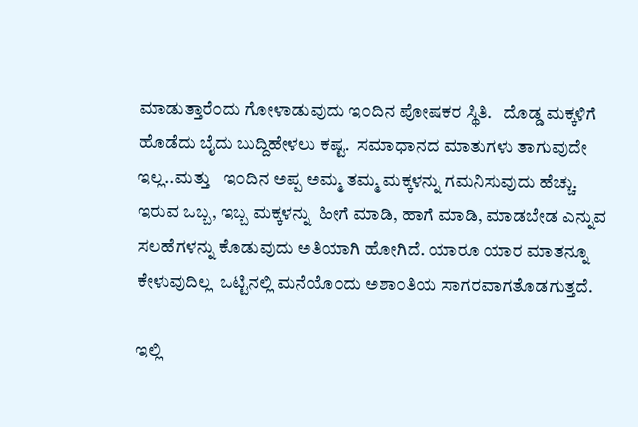ಮಾಡುತ್ತಾರೆ೦ದು ಗೋಳಾಡುವುದು ಇ೦ದಿನ ಪೋಷಕರ ಸ್ಥಿತಿ.   ದೊಡ್ಡ ಮಕ್ಕಳಿಗೆ ಹೊಡೆದು ಬೈದು ಬುದ್ದಿಹೇಳಲು ಕಷ್ಟ.  ಸಮಾಧಾನದ ಮಾತುಗಳು ತಾಗುವುದೇ ಇಲ್ಲ..ಮತ್ತು   ಇ೦ದಿನ ಅಪ್ಪ ಅಮ್ಮ ತಮ್ಮ ಮಕ್ಕಳನ್ನು ಗಮನಿಸುವುದು ಹೆಚ್ಚು. ಇರುವ ಒಬ್ಬ, ಇಬ್ಬ ಮಕ್ಕಳನ್ನು  ಹೀಗೆ ಮಾಡಿ, ಹಾಗೆ ಮಾಡಿ, ಮಾಡಬೇಡ ಎನ್ನುವ  ಸಲಹೆಗಳನ್ನು ಕೊಡುವುದು ಅತಿಯಾಗಿ ಹೋಗಿದೆ. ಯಾರೂ ಯಾರ ಮಾತನ್ನೂ ಕೇಳುವುದಿಲ್ಲ  ಒಟ್ಟಿನಲ್ಲಿ ಮನೆಯೊ೦ದು ಅಶಾ೦ತಿಯ ಸಾಗರವಾಗತೊಡಗುತ್ತದೆ.

ಇಲ್ಲಿ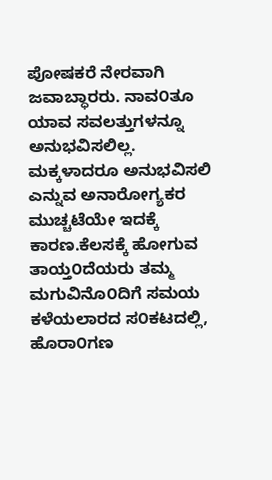ಪೋಷಕರೆ ನೇರವಾಗಿ ಜವಾಬ್ಧಾರರು. ನಾವ೦ತೂ ಯಾವ ಸವಲತ್ತುಗಳನ್ನೂ ಅನುಭವಿಸಲಿಲ್ಲ. ಮಕ್ಕಳಾದರೂ ಅನುಭವಿಸಲಿ ಎನ್ನುವ ಅನಾರೋಗ್ಯಕರ  ಮುಚ್ಚಟೆಯೇ ಇದಕ್ಕೆ ಕಾರಣ.ಕೆಲಸಕ್ಕೆ ಹೋಗುವ ತಾಯ್ತ೦ದೆಯರು ತಮ್ಮ ಮಗುವಿನೊ೦ದಿಗೆ ಸಮಯ ಕಳೆಯಲಾರದ ಸ೦ಕಟದಲ್ಲಿ,  ಹೊರಾ೦ಗಣ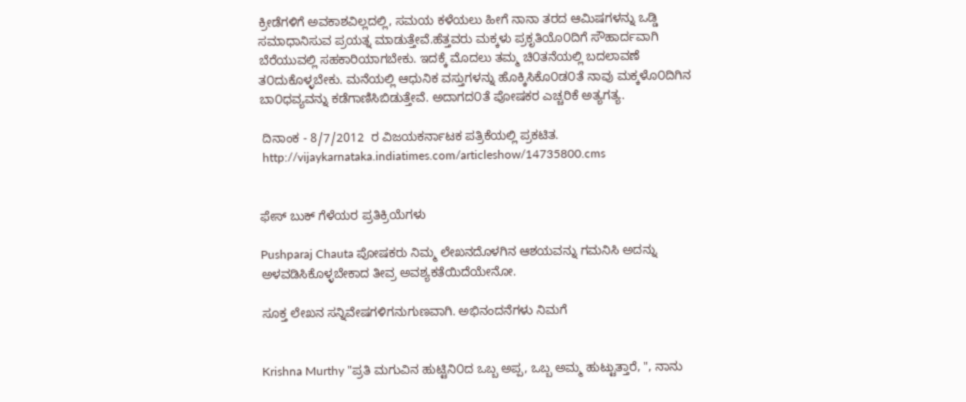ಕ್ರೀಡೆಗಳಿಗೆ ಅವಕಾಶವಿಲ್ಲದಲ್ಲಿ, ಸಮಯ ಕಳೆಯಲು ಹೀಗೆ ನಾನಾ ತರದ ಆಮಿಷಗಳನ್ನು ಒಡ್ಡಿ ಸಮಾಧಾನಿಸುವ ಪ್ರಯತ್ನ ಮಾಡುತ್ತೇವೆ.ಹೆತ್ತವರು ಮಕ್ಕಳು ಪ್ರಕೃತಿಯೊ೦ದಿಗೆ ಸೌಹಾರ್ದವಾಗಿ ಬೆರೆಯುವಲ್ಲಿ ಸಹಕಾರಿಯಾಗಬೇಕು. ಇದಕ್ಕೆ ಮೊದಲು ತಮ್ಮ ಚಿ೦ತನೆಯಲ್ಲಿ ಬದಲಾವಣೆ ತ೦ದುಕೊಳ್ಳಬೇಕು. ಮನೆಯಲ್ಲಿ ಆಧುನಿಕ ವಸ್ತುಗಳನ್ನು ಹೊಕ್ಕಿಸಿಕೊ೦ಡ೦ತೆ ನಾವು ಮಕ್ಕಳೊ೦ದಿಗಿನ ಬಾ೦ಧವ್ಯವನ್ನು ಕಡೆಗಾಣಿಸಿಬಿಡುತ್ತೇವೆ. ಅದಾಗದ೦ತೆ ಪೋಷಕರ ಎಚ್ಚರಿಕೆ ಅತ್ಯಗತ್ಯ.

 ದಿನಾಂಕ - 8/7/2012  ರ ವಿಜಯಕರ್ನಾಟಕ ಪತ್ರಿಕೆಯಲ್ಲಿ ಪ್ರಕಟಿತ.
 http://vijaykarnataka.indiatimes.com/articleshow/14735800.cms


ಫೇಸ್ ಬುಕ್ ಗೆಳೆಯರ ಪ್ರತಿಕ್ರಿಯೆಗಳು

Pushparaj Chauta ಪೋಷಕರು ನಿಮ್ಮ ಲೇಖನದೊಳಗಿನ ಆಶಯವನ್ನು ಗಮನಿಸಿ ಅದನ್ನು ಅಳವಡಿಸಿಕೊಳ್ಳಬೇಕಾದ ತೀವ್ರ ಅವಶ್ಯಕತೆಯಿದೆಯೇನೋ.

ಸೂಕ್ತ ಲೇಖನ ಸನ್ನಿವೇಷಗಳಿಗನುಗುಣವಾಗಿ. ಅಭಿನಂದನೆಗಳು ನಿಮಗೆ


Krishna Murthy "ಪ್ರತಿ ಮಗುವಿನ ಹುಟ್ಟಿನಿ೦ದ ಒಬ್ಬ ಅಪ್ಪ, ಒಬ್ಬ ಅಮ್ಮ ಹುಟ್ಟುತ್ತಾರೆ, ", ನಾನು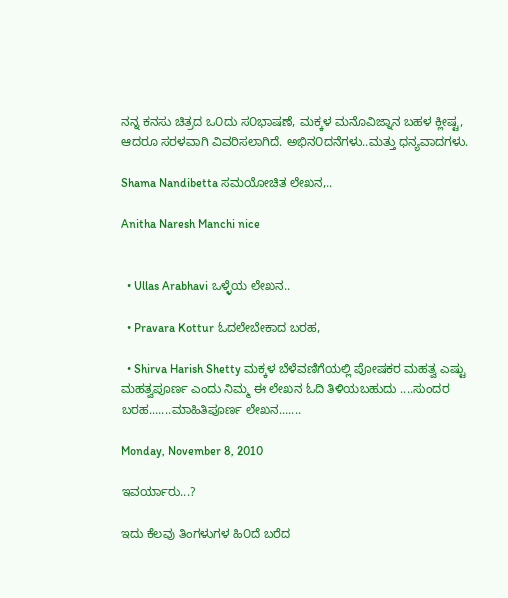ನನ್ನ ಕನಸು ಚಿತ್ರದ ಒ೦ದು ಸ೦ಭಾಷಣೆ, ಮಕ್ಕಳ ಮನೊವಿಜ್ನಾನ ಬಹಳ ಕ್ಲೀಷ್ಟ, ಆದರೂ ಸರಳವಾಗಿ ವಿವರಿಸಲಾಗಿದೆ. ಅಭಿನ೦ದನೆಗಳು..ಮತ್ತು ಧನ್ಯವಾದಗಳು.

Shama Nandibetta ಸಮಯೋಚಿತ ಲೇಖನ,..

Anitha Naresh Manchi nice


  • Ullas Arabhavi ಒಳ್ಳೆಯ ಲೇಖನ..

  • Pravara Kottur ಓದಲೇಬೇಕಾದ ಬರಹ,

  • Shirva Harish Shetty ಮಕ್ಕಳ ಬೆಳೆವಣಿಗೆಯಲ್ಲಿ ಪೋಷಕರ ಮಹತ್ವ ಎಷ್ಟು ಮಹತ್ವಪೂರ್ಣ ಎಂದು ನಿಮ್ಮ ಈ ಲೇಖನ ಓದಿ ತಿಳಿಯಬಹುದು ....ಸುಂದರ ಬರಹ.......ಮಾಹಿತಿಪೂರ್ಣ ಲೇಖನ.......

Monday, November 8, 2010

ಇವರ್ಯಾರು...?

ಇದು ಕೆಲವು ತಿಂಗಳುಗಳ ಹಿ೦ದೆ ಬರೆದ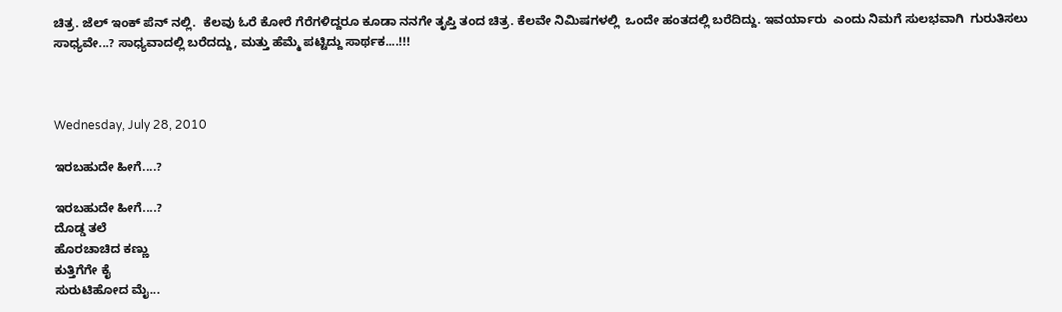ಚಿತ್ರ. ಜೆಲ್ ಇಂಕ್ ಪೆನ್ ನಲ್ಲಿ.  ಕೆಲವು ಓರೆ ಕೋರೆ ಗೆರೆಗಳಿದ್ದರೂ ಕೂಡಾ ನನಗೇ ತೃಪ್ತಿ ತಂದ ಚಿತ್ರ. ಕೆಲವೇ ನಿಮಿಷಗಳಲ್ಲಿ  ಒಂದೇ ಹಂತದಲ್ಲಿ ಬರೆದಿದ್ದು. ಇವರ್ಯಾರು  ಎಂದು ನಿಮಗೆ ಸುಲಭವಾಗಿ  ಗುರುತಿಸಲು ಸಾಧ್ಯವೇ...? ಸಾಧ್ಯವಾದಲ್ಲಿ ಬರೆದದ್ದು, ಮತ್ತು ಹೆಮ್ಮೆ ಪಟ್ಟಿದ್ದು ಸಾರ್ಥಕ....!!!



Wednesday, July 28, 2010

ಇರಬಹುದೇ ಹೀಗೆ....?

ಇರಬಹುದೇ ಹೀಗೆ....?
ದೊಡ್ಡ ತಲೆ
ಹೊರಚಾಚಿದ ಕಣ್ಣು
ಕುತ್ತಿಗೆಗೇ ಕೈ
ಸುರುಟಿಹೋದ ಮೈ...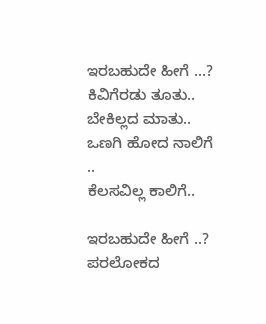ಇರಬಹುದೇ ಹೀಗೆ ...?
ಕಿವಿಗೆರಡು ತೂತು..
ಬೇಕಿಲ್ಲದ ಮಾತು..
ಒಣಗಿ ಹೋದ ನಾಲಿಗೆ ..
ಕೆಲಸವಿಲ್ಲ ಕಾಲಿಗೆ..

ಇರಬಹುದೇ ಹೀಗೆ ..?
ಪರಲೋಕದ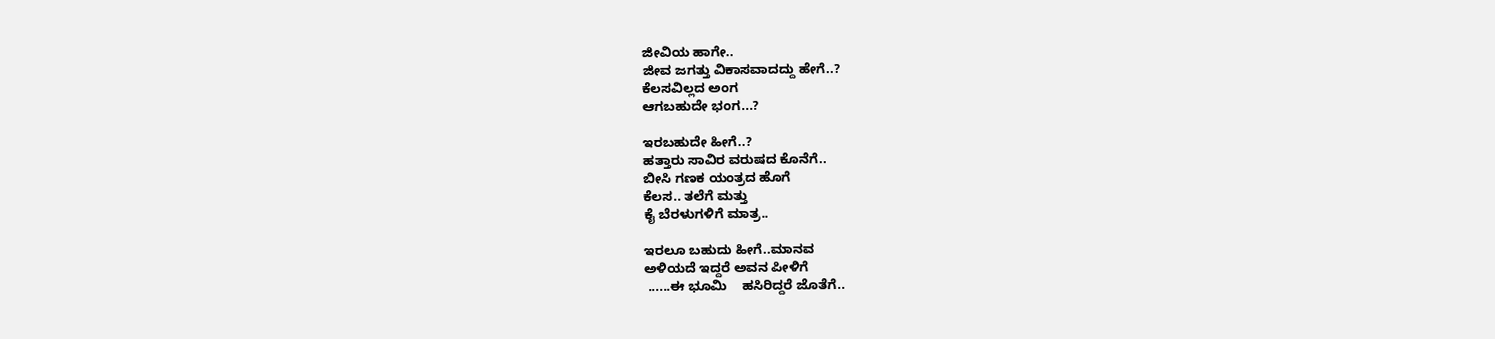ಜೀವಿಯ ಹಾಗೇ..
ಜೀವ ಜಗತ್ತು ವಿಕಾಸವಾದದ್ದು ಹೇಗೆ..?
ಕೆಲಸವಿಲ್ಲದ ಅಂಗ
ಆಗಬಹುದೇ ಭಂಗ...?

ಇರಬಹುದೇ ಹೀಗೆ..?
ಹತ್ತಾರು ಸಾವಿರ ವರುಷದ ಕೊನೆಗೆ..
ಬೀಸಿ ಗಣಕ ಯಂತ್ರದ ಹೊಗೆ
ಕೆಲಸ.. ತಲೆಗೆ ಮತ್ತು
ಕೈ ಬೆರಳುಗಳಿಗೆ ಮಾತ್ರ..

ಇರಲೂ ಬಹುದು ಹೀಗೆ..ಮಾನವ
ಅಳಿಯದೆ ಇದ್ದರೆ ಅವನ ಪೀಳಿಗೆ
 ......ಈ ಭೂಮಿ    ಹಸಿರಿದ್ದರೆ ಜೊತೆಗೆ..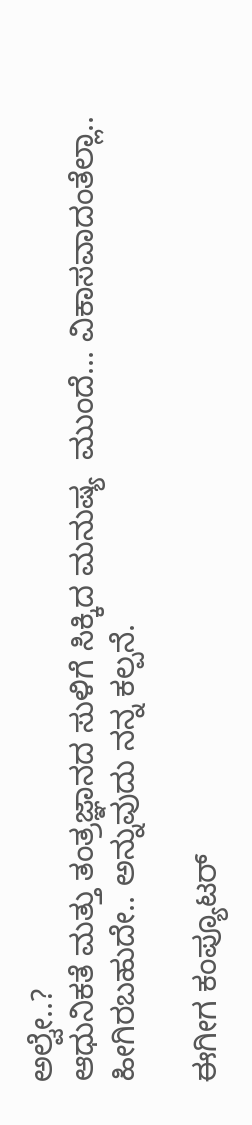ಅಲ್ವೇ..?
ಆಧುನಿಕತೆ ಮತ್ತು ತಂತ್ರಜ್ಞಾನದ ಸುಳಿಗೆ ಸಿಕ್ಕಿದ ಮನುಷ್ಯ  ಮುಂದೆ... ವಿಕಾಸವಾದಂತೆಲ್ಲಾ.. ಹೀಗಿರಬಹುದೇ.. ಅನ್ನುವುದು ನನ್ನ ಕಲ್ಪನೆ.

ಈಗೀಗ ಕಂಪ್ಯೂಟರ್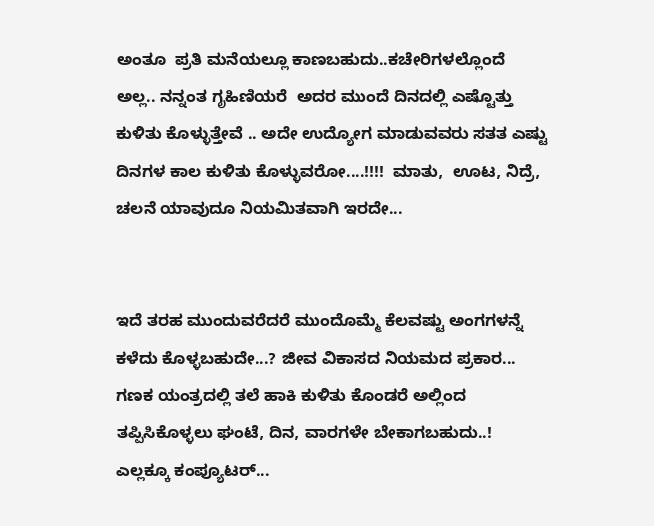ಅಂತೂ  ಪ್ರತಿ ಮನೆಯಲ್ಲೂ ಕಾಣಬಹುದು..ಕಚೇರಿಗಳಲ್ಲೊಂದೆ  ಅಲ್ಲ.. ನನ್ನಂತ ಗೃಹಿಣಿಯರೆ  ಅದರ ಮುಂದೆ ದಿನದಲ್ಲಿ ಎಷ್ಟೊತ್ತು ಕುಳಿತು ಕೊಳ್ಳುತ್ತೇವೆ .. ಅದೇ ಉದ್ಯೋಗ ಮಾಡುವವರು ಸತತ ಎಷ್ಟು ದಿನಗಳ ಕಾಲ ಕುಳಿತು ಕೊಳ್ಳುವರೋ....!!!!  ಮಾತು,  ಊಟ, ನಿದ್ರೆ, ಚಲನೆ ಯಾವುದೂ ನಿಯಮಿತವಾಗಿ ಇರದೇ...


ಇದೆ ತರಹ ಮುಂದುವರೆದರೆ ಮುಂದೊಮ್ಮೆ ಕೆಲವಷ್ಟು ಅಂಗಗಳನ್ನೆ ಕಳೆದು ಕೊಳ್ಳಬಹುದೇ...? ಜೀವ ವಿಕಾಸದ ನಿಯಮದ ಪ್ರಕಾರ...
ಗಣಕ ಯಂತ್ರದಲ್ಲಿ ತಲೆ ಹಾಕಿ ಕುಳಿತು ಕೊಂಡರೆ ಅಲ್ಲಿಂದ  ತಪ್ಪಿಸಿಕೊಳ್ಳಲು ಘಂಟೆ, ದಿನ, ವಾರಗಳೇ ಬೇಕಾಗಬಹುದು..!
ಎಲ್ಲಕ್ಕೂ ಕಂಪ್ಯೂಟರ್...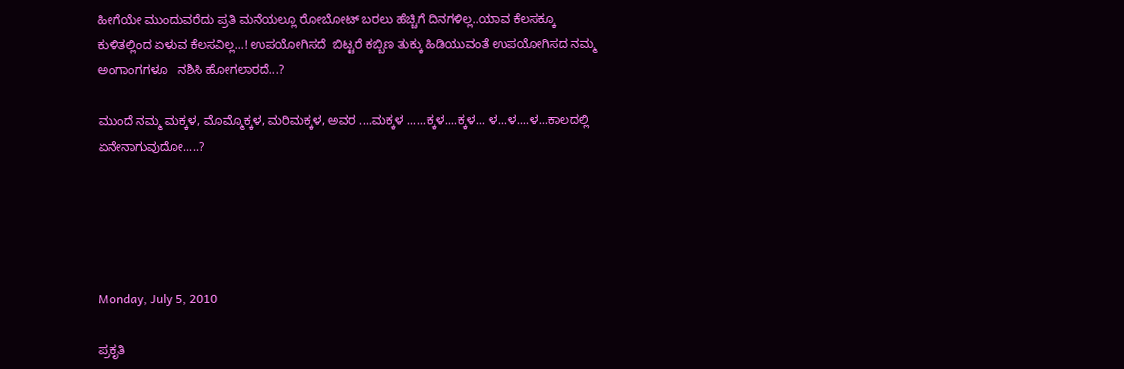ಹೀಗೆಯೇ ಮುಂದುವರೆದು ಪ್ರತಿ ಮನೆಯಲ್ಲೂ ರೋಬೋಟ್ ಬರಲು ಹೆಚ್ಚಿಗೆ ದಿನಗಳಿಲ್ಲ..ಯಾವ ಕೆಲಸಕ್ಕೂ ಕುಳಿತಲ್ಲಿಂದ ಏಳುವ ಕೆಲಸವಿಲ್ಲ...! ಉಪಯೋಗಿಸದೆ  ಬಿಟ್ಟರೆ ಕಬ್ಬಿಣ ತುಕ್ಕು ಹಿಡಿಯುವಂತೆ ಉಪಯೋಗಿಸದ ನಮ್ಮ ಅಂಗಾಂಗಗಳೂ   ನಶಿಸಿ ಹೋಗಲಾರದೆ...?

ಮುಂದೆ ನಮ್ಮ ಮಕ್ಕಳ, ಮೊಮ್ಮೊಕ್ಕಳ, ಮರಿಮಕ್ಕಳ, ಅವರ ....ಮಕ್ಕಳ ......ಕ್ಕಳ....ಕ್ಕಳ... ಳ...ಳ....ಳ...ಕಾಲದಲ್ಲಿ ಏನೇನಾಗುವುದೋ.....?





Monday, July 5, 2010

ಪ್ರಕೃತಿ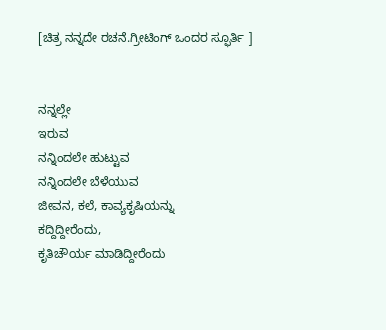[ಚಿತ್ರ ನನ್ನದೇ ರಚನೆ.ಗ್ರೀಟಿಂಗ್ ಒಂದರ ಸ್ಫೂರ್ತಿ ]


ನನ್ನಲ್ಲೇ
ಇರುವ
ನನ್ನಿಂದಲೇ ಹುಟ್ಟುವ
ನನ್ನಿಂದಲೇ ಬೆಳೆಯುವ
ಜೀವನ, ಕಲೆ, ಕಾವ್ಯಕೃಷಿಯನ್ನು
ಕದ್ದಿದ್ದೀರೆಂದು,
ಕೃತಿಚೌರ್ಯ ಮಾಡಿದ್ದೀರೆಂದು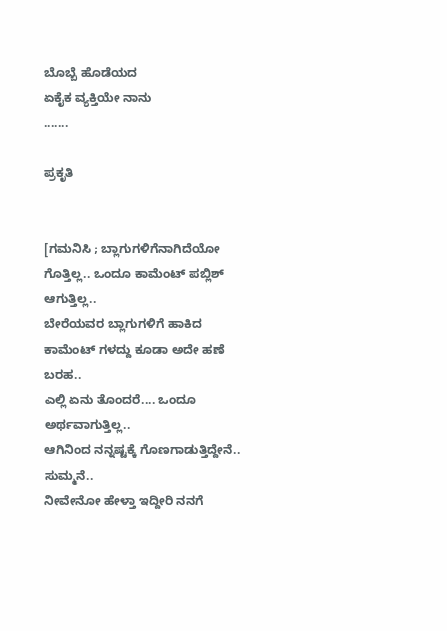ಬೊಬ್ಬೆ ಹೊಡೆಯದ
ಏಕೈಕ ವ್ಯಕ್ತಿಯೇ ನಾನು
.......

ಪ್ರಕೃತಿ


[ಗಮನಿಸಿ ; ಬ್ಲಾಗುಗಳಿಗೆನಾಗಿದೆಯೋ ಗೊತ್ತಿಲ್ಲ.. ಒಂದೂ ಕಾಮೆಂಟ್ ಪಬ್ಲಿಶ್ ಆಗುತ್ತಿಲ್ಲ..
ಬೇರೆಯವರ ಬ್ಲಾಗುಗಳಿಗೆ ಹಾಕಿದ ಕಾಮೆಂಟ್ ಗಳದ್ದು ಕೂಡಾ ಅದೇ ಹಣೆ ಬರಹ..
ಎಲ್ಲಿ ಏನು ತೊಂದರೆ.... ಒಂದೂ ಅರ್ಥವಾಗುತ್ತಿಲ್ಲ..
ಆಗಿನಿಂದ ನನ್ನಷ್ಟಕ್ಕೆ ಗೊಣಗಾಡುತ್ತಿದ್ದೇನೆ.. ಸುಮ್ಮನೆ..
ನೀವೇನೋ ಹೇಳ್ತಾ ಇದ್ದೀರಿ ನನಗೆ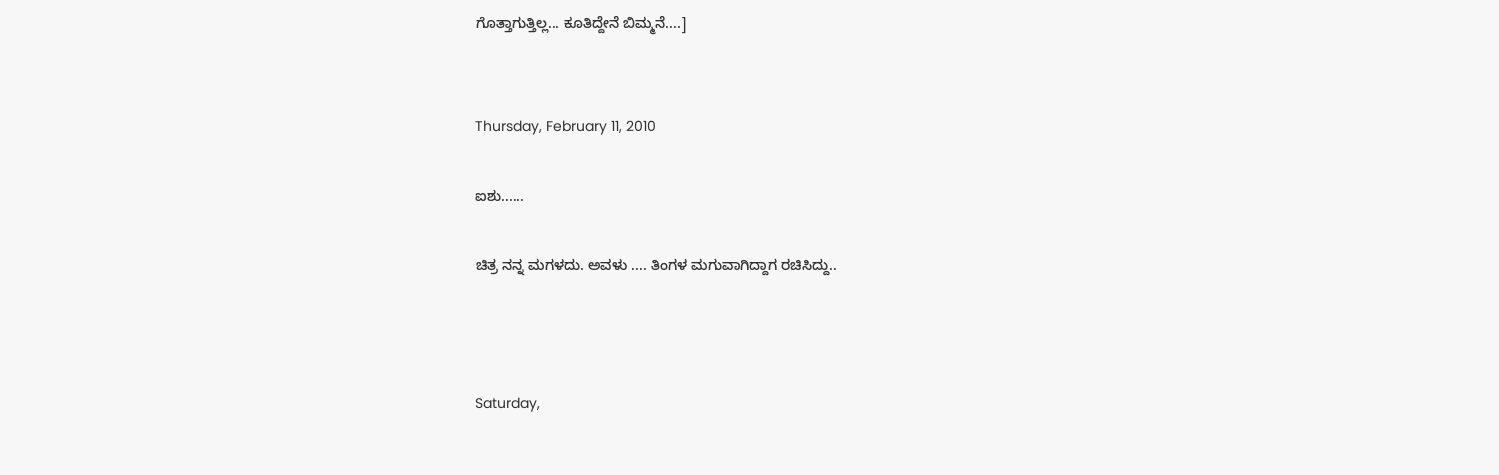ಗೊತ್ತಾಗುತ್ತಿಲ್ಲ... ಕೂತಿದ್ದೇನೆ ಬಿಮ್ಮನೆ....]


Thursday, February 11, 2010

ಐಶು......

ಚಿತ್ರ ನನ್ನ ಮಗಳದು. ಅವಳು .... ತಿಂಗಳ ಮಗುವಾಗಿದ್ದಾಗ ರಚಿಸಿದ್ದು..



Saturday,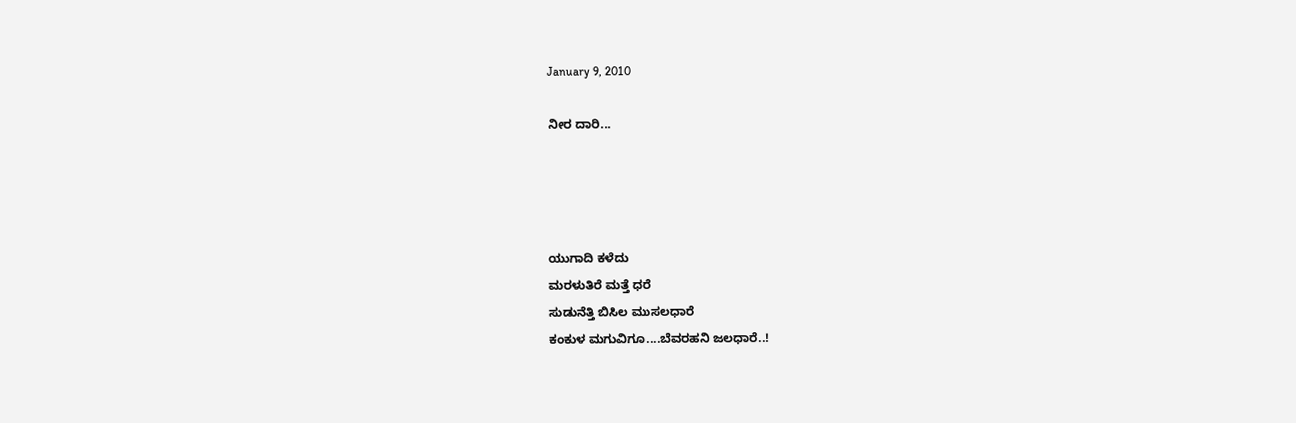January 9, 2010

ನೀರ ದಾರಿ...




ಯುಗಾದಿ ಕಳೆದು
ಮರಳುತಿರೆ ಮತ್ತೆ ಧರೆ
ಸುಡುನೆತ್ತಿ ಬಿಸಿಲ ಮುಸಲಧಾರೆ
ಕಂಕುಳ ಮಗುವಿಗೂ....ಬೆವರಹನಿ ಜಲಧಾರೆ..!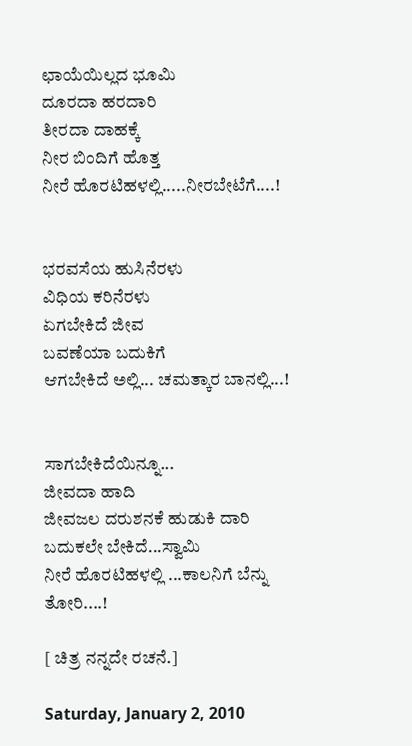ಛಾಯೆಯಿಲ್ಲದ ಭೂಮಿ
ದೂರದಾ ಹರದಾರಿ
ತೀರದಾ ದಾಹಕ್ಕೆ
ನೀರ ಬಿಂದಿಗೆ ಹೊತ್ತ
ನೀರೆ ಹೊರಟಿಹಳಲ್ಲಿ.....ನೀರಬೇಟೆಗೆ....!


ಭರವಸೆಯ ಹುಸಿನೆರಳು
ವಿಧಿಯ ಕರಿನೆರಳು
ಏಗಬೇಕಿದೆ ಜೀವ
ಬವಣೆಯಾ ಬದುಕಿಗೆ
ಆಗಬೇಕಿದೆ ಅಲ್ಲಿ... ಚಮತ್ಕಾರ ಬಾನಲ್ಲಿ...!


ಸಾಗಬೇಕಿದೆಯಿನ್ನೂ...
ಜೀವದಾ ಹಾದಿ
ಜೀವಜಲ ದರುಶನಕೆ ಹುಡುಕಿ ದಾರಿ
ಬದುಕಲೇ ಬೇಕಿದೆ...ಸ್ವಾಮಿ
ನೀರೆ ಹೊರಟಿಹಳಲ್ಲಿ ...ಕಾಲನಿಗೆ ಬೆನ್ನು ತೋರಿ....!

[ ಚಿತ್ರ ನನ್ನದೇ ರಚನೆ.]

Saturday, January 2, 2010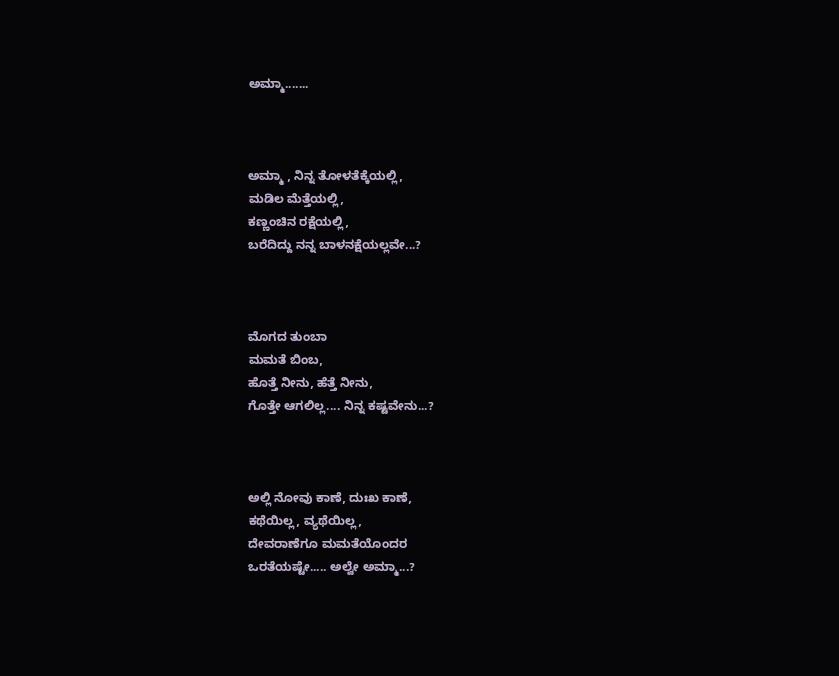ಅಮ್ಮಾ.......



ಅಮ್ಮಾ , ನಿನ್ನ ತೋಳತೆಕ್ಕೆಯಲ್ಲಿ,
ಮಡಿಲ ಮೆತ್ತೆಯಲ್ಲಿ,
ಕಣ್ಣಂಚಿನ ರಕ್ಷೆಯಲ್ಲಿ,
ಬರೆದಿದ್ದು ನನ್ನ ಬಾಳನಕ್ಷೆಯಲ್ಲವೇ...?



ಮೊಗದ ತುಂಬಾ
ಮಮತೆ ಬಿಂಬ,
ಹೊತ್ತೆ ನೀನು, ಹೆತ್ತೆ ನೀನು,
ಗೊತ್ತೇ ಆಗಲಿಲ್ಲ.... ನಿನ್ನ ಕಷ್ಟವೇನು...?



ಅಲ್ಲಿ ನೋವು ಕಾಣೆ, ದುಃಖ ಕಾಣೆ,
ಕಥೆಯಿಲ್ಲ, ವ್ಯಥೆಯಿಲ್ಲ,
ದೇವರಾಣೆಗೂ ಮಮತೆಯೊಂದರ
ಒರತೆಯಷ್ಟೇ..... ಅಲ್ವೇ ಅಮ್ಮಾ...?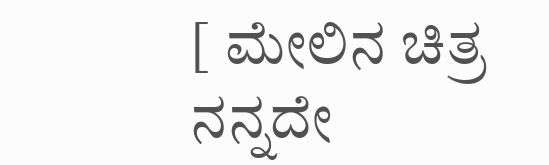[ ಮೇಲಿನ ಚಿತ್ರ ನನ್ನದೇ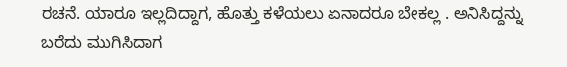ರಚನೆ. ಯಾರೂ ಇಲ್ಲದಿದ್ದಾಗ, ಹೊತ್ತು ಕಳೆಯಲು ಏನಾದರೂ ಬೇಕಲ್ಲ . ಅನಿಸಿದ್ದನ್ನು ಬರೆದು ಮುಗಿಸಿದಾಗ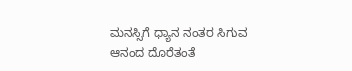ಮನಸ್ಸಿಗೆ ಧ್ಯಾನ ನಂತರ ಸಿಗುವ ಆನಂದ ದೊರೆತಂತೆ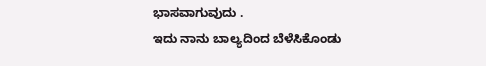ಭಾಸವಾಗುವುದು .
ಇದು ನಾನು ಬಾಲ್ಯದಿಂದ ಬೆಳೆಸಿಕೊಂಡು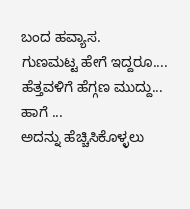ಬಂದ ಹವ್ಯಾಸ.
ಗುಣಮಟ್ಟ ಹೇಗೆ ಇದ್ದರೂ.... ಹೆತ್ತವಳಿಗೆ ಹೆಗ್ಗಣ ಮುದ್ದು...
ಹಾಗೆ ...
ಅದನ್ನು ಹೆಚ್ಚಿಸಿಕೊಳ್ಳಲು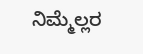ನಿಮ್ಮೆಲ್ಲರ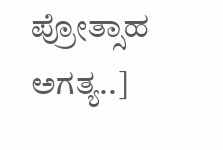ಪ್ರೋತ್ಸಾಹ ಅಗತ್ಯ..]